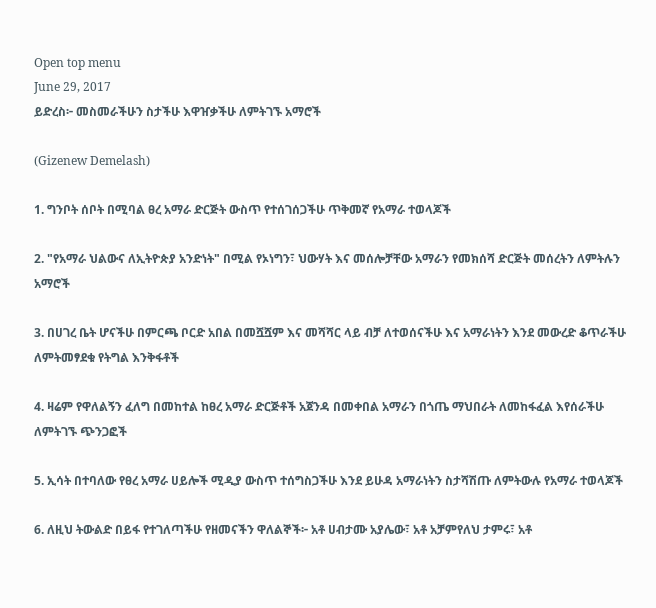Open top menu
June 29, 2017
ይድረስ፦ መስመራችሁን ስታችሁ እዋዠቃችሁ ለምትገኙ አማሮች

(Gizenew Demelash)

1. ግንቦት ሰቦት በሚባል ፀረ አማራ ድርጅት ውስጥ የተሰገሰጋችሁ ጥቅመኛ የአማራ ተወላጆች

2. "የአማራ ህልውና ለኢትዮጵያ አንድነት" በሚል የኦነግን፣ ህውሃት እና መሰሎቻቸው አማራን የመክሰሻ ድርጅት መሰረትን ለምትሉን አማሮች

3. በሀገረ ቤት ሆናችሁ በምርጫ ቦርድ አበል በመሿሿም እና መሻሻር ላይ ብቻ ለተወሰናችሁ እና አማራነትን እንደ መውረድ ቆጥራችሁ ለምትመፃደቁ የትግል እንቅፋቶች

4. ዛሬም የዋለልኝን ፈለግ በመከተል ከፀረ አማራ ድርጅቶች አጀንዳ በመቀበል አማራን በጎጤ ማህበራት ለመከፋፈል እየሰራችሁ ለምትገኙ ጭንጋፎች

5. ኢሳት በተባለው የፀረ አማራ ሀይሎች ሚዲያ ውስጥ ተሰግስጋችሁ እንደ ይሁዳ አማራነትን ስታሻሽጡ ለምትውሉ የአማራ ተወላጆች

6. ለዚህ ትውልድ በይፋ የተገለጣችሁ የዘመናችን ዋለልኞች፦ አቶ ሀብታሙ አያሌው፣ አቶ አቻምየለህ ታምሩ፣ አቶ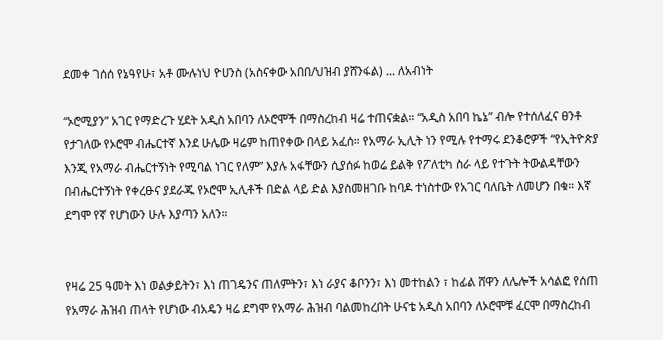ደመቀ ገሰሰ የኔዓየሁ፣ አቶ ሙሉነህ ዮሀንስ (አስናቀው አበበ/ህዝብ ያሸንፋል) ... ለአብነት

“ኦሮሚያን” አገር የማድረጉ ሂደት አዲስ አበባን ለኦሮሞች በማስረከብ ዛሬ ተጠናቋል። “አዲስ አበባ ኬኔ” ብሎ የተሰለፈና ፀንቶ የታገለው የኦሮሞ ብሔርተኛ እንደ ሁሌው ዛሬም ከጠየቀው በላይ አፈሰ። የአማራ ኢሊት ነን የሚሉ የተማሩ ደንቆሮዎች “የኢትዮጵያ እንጂ የአማራ ብሔርተኝነት የሚባል ነገር የለም” እያሉ አፋቸውን ሲያሰፉ ከወሬ ይልቅ የፖለቲካ ስራ ላይ የተጉት ትውልዳቸውን በብሔርተኝነት የቀረፁና ያደራጁ የኦሮሞ ኢሊቶች በድል ላይ ድል እያስመዘገቡ ከባዶ ተነስተው የአገር ባለቤት ለመሆን በቁ። እኛ ደግሞ የኛ የሆነውን ሁሉ እያጣን አለን።


የዛሬ 25 ዓመት እነ ወልቃይትን፣ እነ ጠገዴንና ጠለምትን፣ እነ ራያና ቆቦንን፣ እነ መተከልን ፣ ከፊል ሸዋን ለሌሎች አሳልፎ የሰጠ የአማራ ሕዝብ ጠላት የሆነው ብአዴን ዛሬ ደግሞ የአማራ ሕዝብ ባልመከረበት ሁናቴ አዲስ አበባን ለኦሮሞቹ ፈርሞ በማስረከብ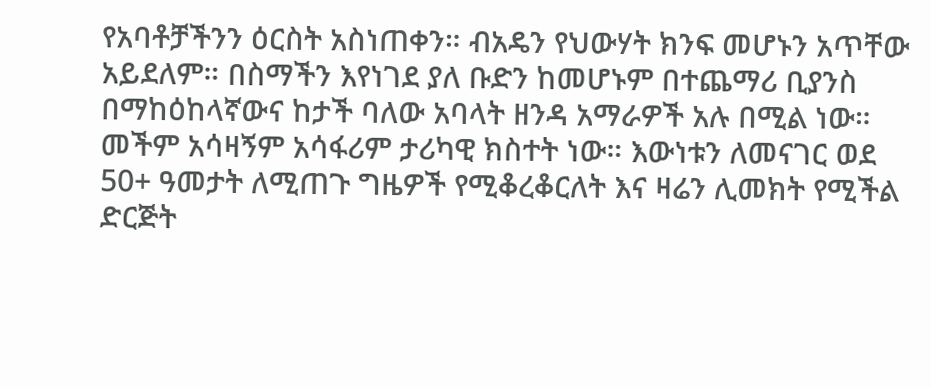የአባቶቻችንን ዕርስት አስነጠቀን። ብአዴን የህውሃት ክንፍ መሆኑን አጥቸው አይደለም። በስማችን እየነገደ ያለ ቡድን ከመሆኑም በተጨማሪ ቢያንስ በማከዕከላኛውና ከታች ባለው አባላት ዘንዳ አማራዎች አሉ በሚል ነው። መችም አሳዛኝም አሳፋሪም ታሪካዊ ክስተት ነው። እውነቱን ለመናገር ወደ 50+ ዓመታት ለሚጠጉ ግዜዎች የሚቆረቆርለት እና ዛሬን ሊመክት የሚችል ድርጅት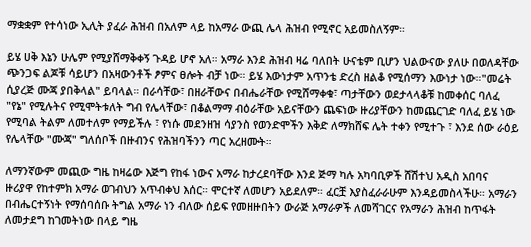ማቋቋም የተሳነው ኢሊት ያፈራ ሕዝብ በአለም ላይ ከአማራ ውጪ ሌላ ሕዝብ የሚኖር አይመስለኝም።

ይሄ ሀቅ እኔን ሁሌም የሚያሸማቅቀኝ ጉዳይ ሆኖ አለ። አማራ እንደ ሕዝብ ዛሬ ባለበት ሁናቴም ቢሆን ህልውናው ያለሁ በወለዳቸው ጭንጋፍ ልጆቹ ሳይሆን በአዛውንቶች ፆምና ፀሎት ብቻ ነው። ይሄ እውነታም አጥንቴ ድረስ ዘልቆ የሚሰማን እውነታ ነው።"መሬት ሲያረጅ ሙጃ ያበቅላል" ይባላል። በራሳቸው፣ በዘራቸውና በብሔራቸው የሚሸማቀቁ፣ ጣታቸውን ወደታላላቆቹ ከመቀሰር ባለፈ "የኔ" የሚሉትና የሚሞትቱለት ግብ የሌላቸው፣ በቆልማማ ብዕራቸው አይናቸውን ጨፍነው ዙሪያቸውን ከመጨርገድ ባለፈ ይሄ ነው የሚባል ትልም ለመተለም የማይችሉ ፣ የነሱ መደንዘዝ ሳያንስ የወንድሞችን እቅድ ለማክሸፍ ሌት ተቀን የሚተጉ ፣ እንደ ሰው ራዕይ የሌላቸው "ሙጃ" ግለሰቦች በዙብንና የሕዝባችንን ጣር አረዘሙት።

ለማንኛውም መጪው ግዜ ከዛሬው እጅግ የከፋ ነውና አማራ ከታረደባቸው እንደ ጅማ ካሉ አካባቢዎች ሸሽተህ አዲስ አበባና ዙሪያዋ የከተምክ አማራ ወገብህን አጥብቀህ እሰር። ሞርተኛ ለመሆን አይደለም። ፈርቿ እያስፈራራሁም እንዳይመስላችሁ። አማራን በብሔርተኝነት የማሰባሰቡ ትግል አማራ ነን ብለው ሰይፍ የመዘዙበትን ውራጅ አማራዎች ለመሻገርና የአማራን ሕዝብ ከጥፋት ለመታደግ ከገመትነው በላይ ግዜ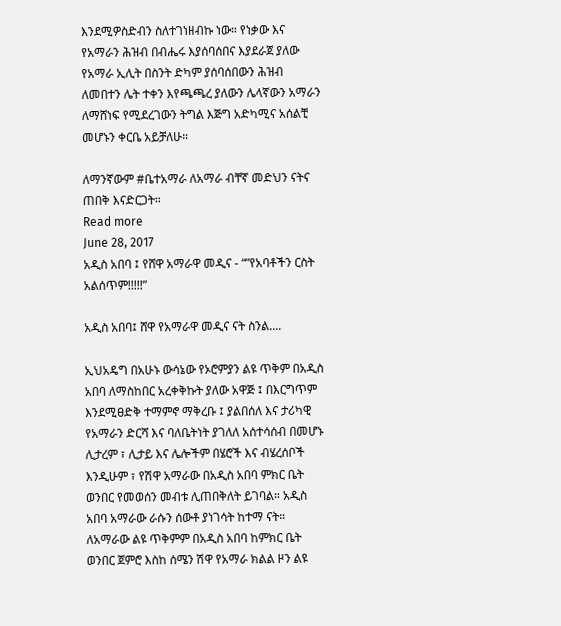እንደሚዎስድብን ስለተገነዘብኩ ነው። የነቃው እና የአማራን ሕዝብ በብሔሩ እያሰባሰበና እያደራጀ ያለው የአማራ ኢሊት በስንት ድካም ያሰባሰበውን ሕዝብ ለመበተን ሌት ተቀን እየጫጫረ ያለውን ሌላኛውን አማራን ለማሸነፍ የሚደረገውን ትግል እጅግ አድካሚና አሰልቺ መሆኑን ቀርቤ አይቻለሁ።

ለማንኛውም #ቤተአማራ ለአማራ ብቸኛ መድህን ናትና ጠበቅ እናድርጋት።
Read more
June 28, 2017
አዲስ አበባ ፤ የሸዋ አማራዋ መዲና - “”የአባቶችን ርስት አልሰጥም!!!!!”

አዲስ አበባ፤ ሸዋ የአማራዋ መዲና ናት ስንል....

ኢህአዴግ በአሁኑ ውሳኔው የኦሮምያን ልዩ ጥቅም በአዲስ አበባ ለማስከበር አረቀቅኩት ያለው አዋጅ ፤ በእርግጥም እንደሚፀድቅ ተማምኖ ማቅረቡ ፤ ያልበሰለ እና ታሪካዊ የአማራን ድርሻ እና ባለቤትነት ያገለለ አሰተሳሰብ በመሆኑ ሊታረም ፣ ሊታይ እና ሌሎችም በሄሮች እና ብሄረሰቦች እንዲሁም ፣ የሽዋ አማራው በአዲስ አበባ ምክር ቤት ወንበር የመወሰን መብቱ ሊጠበቅለት ይገባል። አዲስ አበባ አማራው ራሱን ሰውቶ ያነገሳት ከተማ ናት። ለአማራው ልዩ ጥቅምም በአዲስ አበባ ከምክር ቤት ወንበር ጀምሮ እስከ ሰሜን ሽዋ የአማራ ክልል ዞን ልዩ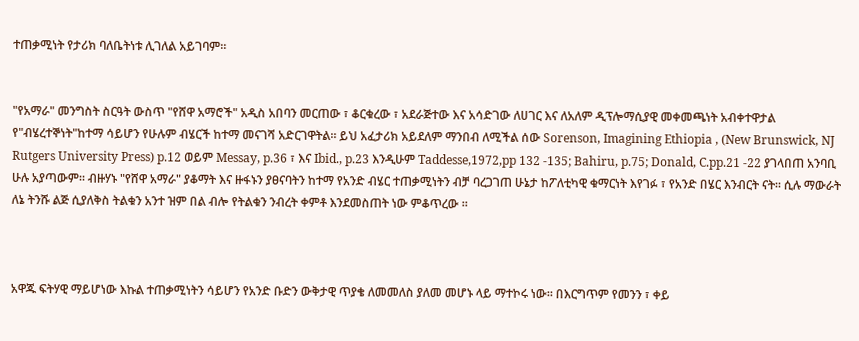ተጠቃሚነት የታሪክ ባለቤትነቱ ሊገለል አይገባም።


"የአማራ" መንግስት ስርዓት ውስጥ "የሸዋ አማሮች" አዲስ አበባን መርጠው ፣ ቆርቁረው ፣ አደራጅተው እና አሳድገው ለሀገር እና ለአለም ዲፕሎማሲያዊ መቀመጫነት አብቀተዋታል የ"ብሄረተኞነት"ከተማ ሳይሆን የሁሉም ብሄርች ከተማ መናገሻ አድርገዋትል። ይህ አፈታሪክ አይደለም ማንበብ ለሚችል ሰው Sorenson, Imagining Ethiopia , (New Brunswick, NJ Rutgers University Press) p.12 ወይም Messay, p.36 ፣ እና Ibid., p.23 እንዲሁም Taddesse,1972,pp 132 -135; Bahiru, p.75; Donald, C.pp.21 -22 ያገላበጠ አንባቢ ሁሉ አያጣውም። ብዙሃኑ "የሸዋ አማራ" ያቆማት እና ዙፋኑን ያፀናባትን ከተማ የአንድ ብሄር ተጠቃሚነትን ብቻ ባረጋገጠ ሁኔታ ከፖለቲካዊ ቁማርነት እየገፉ ፣ የአንድ በሄር እንብርት ናት። ሲሉ ማውራት ለኔ ትንሹ ልጅ ሲያለቅስ ትልቁን አንተ ዝም በል ብሎ የትልቁን ንብረት ቀምቶ እንደመስጠት ነው ምቆጥረው ።



አዋጁ ፍትሃዊ ማይሆነው እኩል ተጠቃሚነትን ሳይሆን የአንድ ቡድን ውቅታዊ ጥያቄ ለመመለስ ያለመ መሆኑ ላይ ማተኮሩ ነው። በእርግጥም የመንን ፣ ቀይ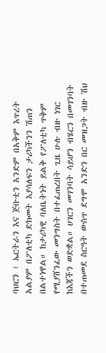ባህርን ፣ ኤርትራን እና ጅቡቲን አንድም በአቅም እጥረት አልያም በፖለቲካ ድክመት እያሳለፍን ታሪካችንን ሽጠን በልተነዋል። ከታሪካዊ ባለቤትነት ይልቅ የፖለቲካ ጥቅም የሚያሸንፈው መንግስት በተፈጠረበት ጊዜ ሁሉ ብዙ ነገር ከእጃችን ወድቋል። ሀገርን መገንባት ሳይሆን ብሄርን በመገንባት በተጠመደ ስርዓት ውስጥ ደግሞ አንድን በር መዝጋት ብዙ ሽህ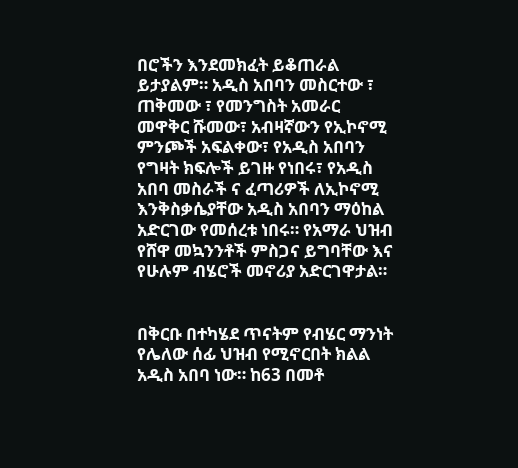በሮችን እንደመክፈት ይቆጠራል ይታያልም። አዲስ አበባን መስርተው ፣ ጠቅመው ፣ የመንግስት አመራር መዋቅር ሹመው፣ አብዛኛውን የኢኮኖሚ ምንጮች አፍልቀው፣ የአዲስ አበባን የግዛት ክፍሎች ይገዙ የነበሩ፣ የአዲስ አበባ መስራች ና ፈጣሪዎች ለኢኮኖሚ እንቅስቃሴያቸው አዲስ አበባን ማዕከል አድርገው የመሰረቱ ነበሩ። የአማራ ህዝብ የሸዋ መኳንንቶች ምስጋና ይግባቸው እና የሁሉም ብሄሮች መኖሪያ አድርገዋታል።


በቅርቡ በተካሄደ ጥናትም የብሄር ማንነት የሌለው ሰፊ ህዝብ የሚኖርበት ክልል አዲስ አበባ ነው። ከ63 በመቶ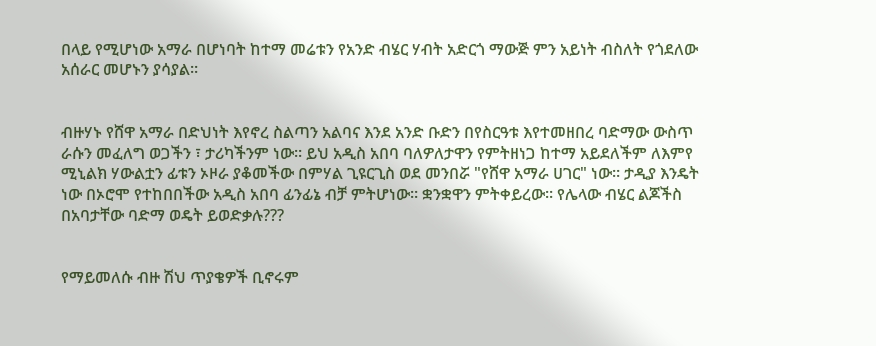በላይ የሚሆነው አማራ በሆነባት ከተማ መሬቱን የአንድ ብሄር ሃብት አድርጎ ማውጅ ምን አይነት ብስለት የጎደለው አሰራር መሆኑን ያሳያል።


ብዙሃኑ የሸዋ አማራ በድህነት እየኖረ ስልጣን አልባና እንደ አንድ ቡድን በየስርዓቱ እየተመዘበረ ባድማው ውስጥ ራሱን መፈለግ ወጋችን ፣ ታሪካችንም ነው። ይህ አዲስ አበባ ባለዎለታዋን የምትዘነጋ ከተማ አይደለችም ለእምየ ሚኒልክ ሃውልቷን ፊቱን ኦዞራ ያቆመችው በምሃል ጊዩርጊስ ወደ መንበሯ "የሸዋ አማራ ሀገር" ነው። ታዲያ እንዴት ነው በኦሮሞ የተከበበችው አዲስ አበባ ፊንፊኔ ብቻ ምትሆነው። ቋንቋዋን ምትቀይረው። የሌላው ብሄር ልጆችስ በአባታቸው ባድማ ወዴት ይወድቃሉ???


የማይመለሱ ብዙ ሽህ ጥያቄዎች ቢኖሩም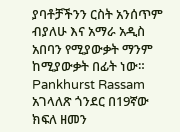ያባቶቻችንን ርስት አንሰጥም ብያለሁ እና አማራ አዲስ አበባን የሚያውቃት ማንም ከሚያውቃት በፊት ነው። Pankhurst Rassam አገላለጽ ጎንደር በ19ኛው ክፍለ ዘመን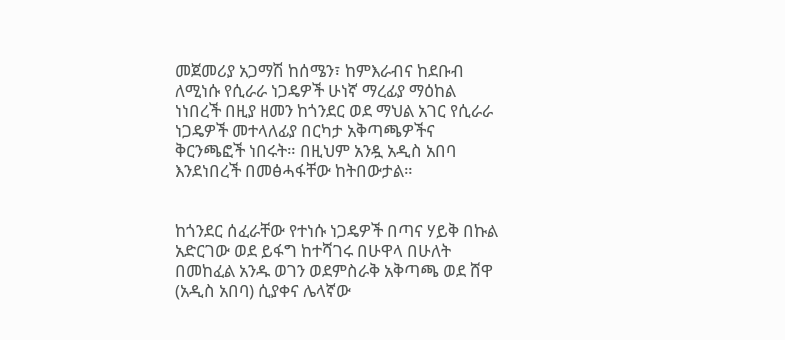መጀመሪያ አጋማሽ ከሰሜን፣ ከምእራብና ከደቡብ ለሚነሱ የሲራራ ነጋዴዎች ሁነኛ ማረፊያ ማዕከል ነነበረች በዚያ ዘመን ከጎንደር ወደ ማህል አገር የሲራራ ነጋዴዎች መተላለፊያ በርካታ አቅጣጫዎችና ቅርንጫፎች ነበሩት። በዚህም አንዷ አዲስ አበባ እንደነበረች በመፅሓፋቸው ከትበውታል።


ከጎንደር ሰፈራቸው የተነሱ ነጋዴዎች በጣና ሃይቅ በኩል አድርገው ወደ ይፋግ ከተሻገሩ በሁዋላ በሁለት በመከፈል አንዱ ወገን ወደምስራቅ አቅጣጫ ወደ ሸዋ (አዲስ አበባ) ሲያቀና ሌላኛው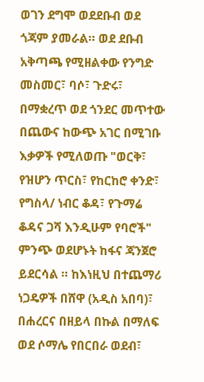ወገን ደግሞ ወደደቡብ ወደ ጎጃም ያመራል። ወደ ደቡብ አቅጣጫ የሚዘልቀው የንግድ መስመር፣ ባሶ፣ ጉድሩ፣ በማቋረጥ ወደ ጎንደር መጥተው በጨውና ከውጭ አገር በሚገቡ እቃዎች የሚለወጡ "ወርቅ፣ የዝሆን ጥርስ፣ የከርከሮ ቀንድ፣ የግስላ/ ነብር ቆዳ፣ የጉማሬ ቆዳና ጋሻ እንዲሁም የባሮች" ምንጭ ወደሆኑት ከፋና ጃንጀሮ ይደርሳል ። ከእነዚህ በተጨማሪ ነጋዴዎች በሸዋ (አዲስ አበባ)፣ በሐረርና በዘይላ በኩል በማለፍ ወደ ሶማሌ የበርበራ ወደብ፣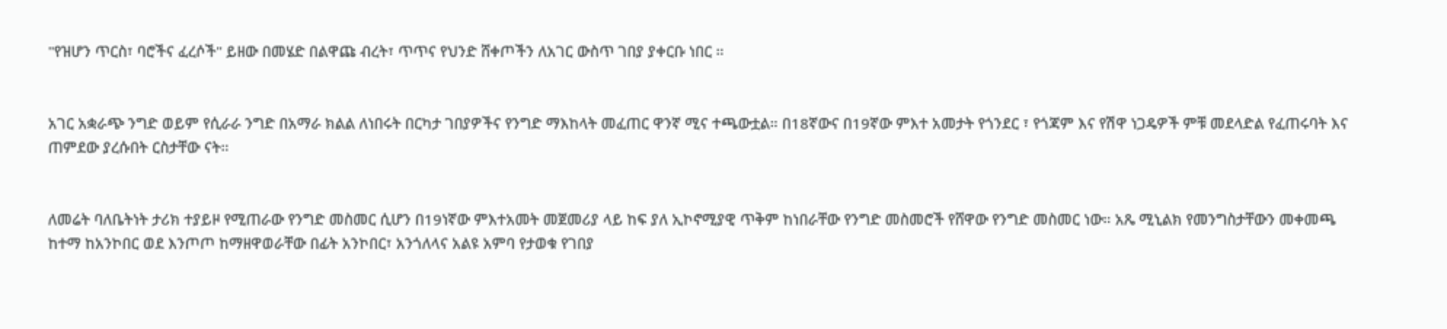"የዝሆን ጥርስ፣ ባሮችና ፈረሶች" ይዘው በመሄድ በልዋጩ ብረት፣ ጥጥና የህንድ ሸቀጦችን ለአገር ውስጥ ገበያ ያቀርቡ ነበር ።


አገር አቋራጭ ንግድ ወይም የሲራራ ንግድ በአማራ ክልል ለነበሩት በርካታ ገበያዎችና የንግድ ማእከላት መፈጠር ዋንኛ ሚና ተጫውቷል። በ18ኛውና በ19ኛው ምእተ አመታት የጎንደር ፣ የጎጃም እና የሽዋ ነጋዴዎች ምቹ መደላድል የፈጠሩባት እና ጠምደው ያረሱበት ርስታቸው ናት።


ለመሬት ባለቤትነት ታሪክ ተያይዞ የሚጠራው የንግድ መስመር ሲሆን በ19ነኛው ምእተአመት መጀመሪያ ላይ ከፍ ያለ ኢኮኖሚያዊ ጥቅም ከነበራቸው የንግድ መስመሮች የሸዋው የንግድ መስመር ነው። አጼ ሚኒልክ የመንግስታቸውን መቀመጫ ከተማ ከአንኮበር ወደ እንጦጦ ከማዘዋወራቸው በፊት አንኮበር፣ አንጎለላና አልዩ አምባ የታወቁ የገበያ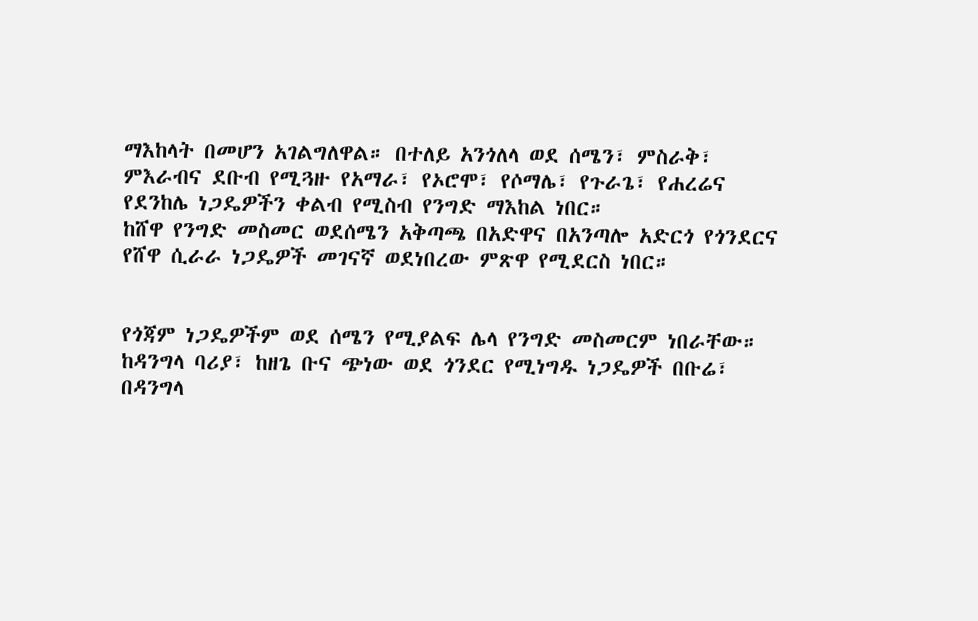ማእከላት በመሆን አገልግለዋል። በተለይ አንጎለላ ወደ ሰሜን፣ ምስራቅ፣ ምእራብና ደቡብ የሚጓዙ የአማራ፣ የኦሮሞ፣ የሶማሌ፣ የጉራጌ፣ የሐረሬና የደንከሌ ነጋዴዎችን ቀልብ የሚስብ የንግድ ማእከል ነበር።
ከሸዋ የንግድ መስመር ወደሰሜን አቅጣጫ በአድዋና በአንጣሎ አድርጎ የጎንደርና የሸዋ ሲራራ ነጋዴዎች መገናኛ ወደነበረው ምጽዋ የሚደርስ ነበር።


የጎጃም ነጋዴዎችም ወደ ሰሜን የሚያልፍ ሌላ የንግድ መስመርም ነበራቸው። ከዳንግላ ባሪያ፣ ከዘጌ ቡና ጭነው ወደ ጎንደር የሚነግዱ ነጋዴዎች በቡሬ፣ በዳንግላ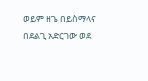ወይም ዘጌ በይስማላና በደልጊ አድርገው ወደ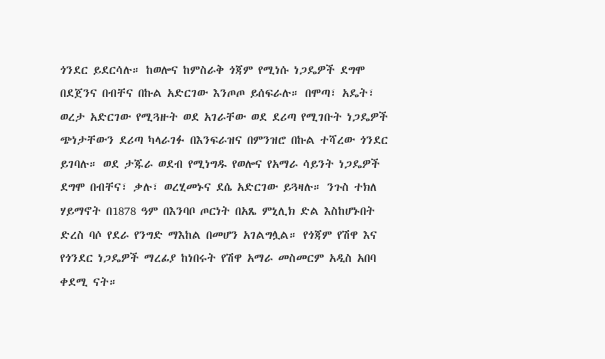ጎንደር ይደርሳሉ። ከወሎና ከምስራቅ ጎጃም የሚነሱ ነጋዴዎች ደግሞ በደጀንና በብቸና በኩል አድርገው እንጦጦ ይሰፍራሉ። በሞጣ፣ አዴት፣ ወረታ አድርገው የሚጓዙት ወደ አገራቸው ወደ ደሪጣ የሚገቡት ነጋዴዎች ጭነታቸውን ደሪጣ ካላራገፉ በእንፍራዝና በምንዝሮ በኩል ተሻረው ጎንደር ይገባሉ። ወደ ታጁራ ወደብ የሚነግዱ የወሎና የአማራ ሳይንት ነጋዴዎች ደግሞ በብቸና፣ ቃሉ፣ ወረሂመኑና ደሴ አድርገው ይጓዛሉ። ንጉስ ተክለ ሃይማኖት በ1878 ዓም በእንባቦ ጦርነት በአጼ ምኒሊክ ድል እስከሆኑበት ድረስ ባሶ የደራ የንግድ ማእከል በመሆን አገልግሏል። የጎጃም የሽዋ እና የጎንደር ነጋዴዎች ማረፊያ ከነበሩት የሽዋ አማራ መስመርም አዲስ አበባ ቀደሚ ናት።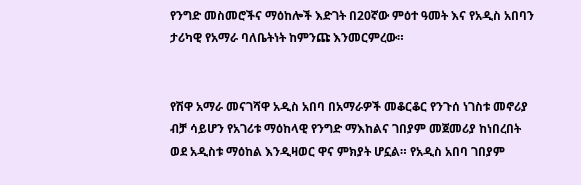የንግድ መስመሮችና ማዕከሎች እድገት በ20ኛው ምዕተ ዓመት እና የአዲስ አበባን ታሪካዊ የአማራ ባለቤትነት ከምንጩ እንመርምረው።


የሽዋ አማራ መናገሻዋ አዲስ አበባ በአማራዎች መቆርቆር የንጉሰ ነገስቱ መኖሪያ ብቻ ሳይሆን የአገሪቱ ማዕከላዊ የንግድ ማእከልና ገበያም መጀመሪያ ከነበረበት ወደ አዲስቱ ማዕከል እንዲዛወር ዋና ምክያት ሆኗል። የአዲስ አበባ ገበያም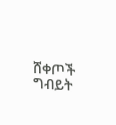ሸቀጦች ግብይት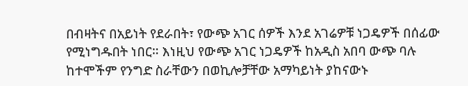በብዛትና በአይነት የደራበት፣ የውጭ አገር ሰዎች እንደ አገሬዎቹ ነጋዴዎች በሰፊው የሚነግዱበት ነበር። እነዚህ የውጭ አገር ነጋዴዎች ከአዲስ አበባ ውጭ ባሉ ከተሞችም የንግድ ስራቸውን በወኪሎቻቸው አማካይነት ያከናውኑ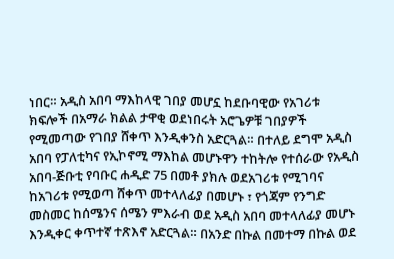ነበር። አዲስ አበባ ማእከላዊ ገበያ መሆኗ ከደቡባዊው የአገሪቱ ክፍሎች በአማራ ክልል ታዋቂ ወደነበሩት አሮጌዎቹ ገበያዎች የሚመጣው የገበያ ሸቀጥ እንዲቀንስ አድርጓል። በተለይ ደግሞ አዲስ አበባ የፓለቲካና የኢኮኖሚ ማእከል መሆኑዋን ተከትሎ የተሰራው የአዲስ አበባ-ጅቡቲ የባቡር ሐዲድ 75 በመቶ ያክሉ ወደአገሪቱ የሚገባና ከአገሪቱ የሚወጣ ሸቀጥ መተላለፊያ በመሆኑ ፣ የጎጃም የንግድ መስመር ከሰሜንና ሰሜን ምእራብ ወደ አዲስ አበባ መተላለፊያ መሆኑ እንዲቀር ቀጥተኛ ተጽእኖ አድርጓል። በአንድ በኩል በመተማ በኩል ወደ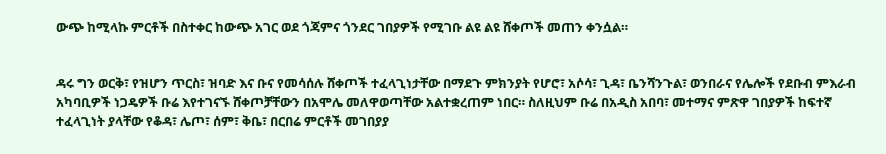ውጭ ከሚላኩ ምርቶች በስተቀር ከውጭ አገር ወደ ጎጃምና ጎንደር ገበያዎች የሚገቡ ልዩ ልዩ ሸቀጦች መጠን ቀንሷል።


ዳሩ ግን ወርቅ፣ የዝሆን ጥርስ፣ ዝባድ እና ቡና የመሳሰሉ ሸቀጦች ተፈላጊነታቸው በማደጉ ምክንያት የሆሮ፣ አሶሳ፣ ጊዳ፣ ቤንሻንጉል፣ ወንበራና የሌሎች የደቡብ ምእራብ አካባቢዎች ነጋዴዎች ቡሬ እየተገናኙ ሸቀጦቻቸውን በአሞሌ መለዋወጣቸው አልተቋረጠም ነበር። ስለዚህም ቡሬ በአዲስ አበባ፣ መተማና ምጽዋ ገበያዎች ከፍተኛ ተፈላጊነት ያላቸው የቆዳ፣ ሌጦ፣ ሰም፣ ቅቤ፣ በርበሬ ምርቶች መገበያያ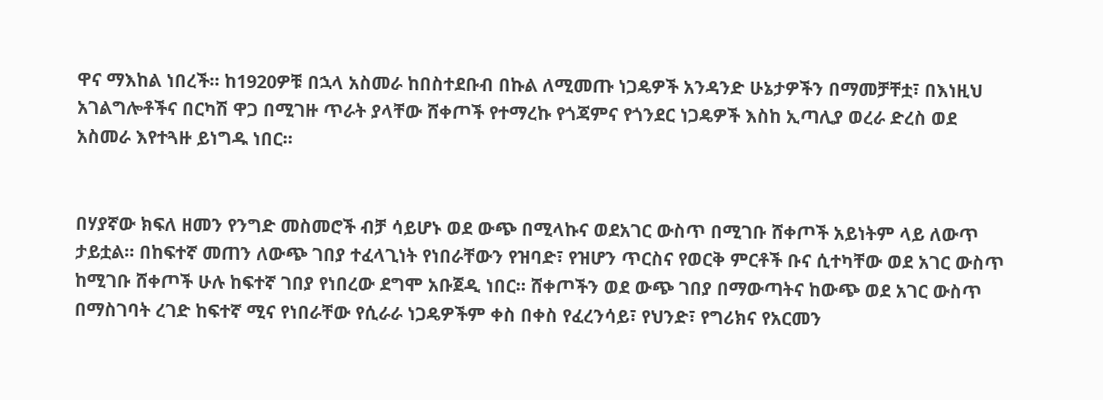ዋና ማእከል ነበረች። ከ1920ዎቹ በኋላ አስመራ ከበስተደቡብ በኩል ለሚመጡ ነጋዴዎች አንዳንድ ሁኔታዎችን በማመቻቸቷ፣ በእነዚህ አገልግሎቶችና በርካሽ ዋጋ በሚገዙ ጥራት ያላቸው ሸቀጦች የተማረኩ የጎጃምና የጎንደር ነጋዴዎች እስከ ኢጣሊያ ወረራ ድረስ ወደ አስመራ እየተጓዙ ይነግዱ ነበር።


በሃያኛው ክፍለ ዘመን የንግድ መስመሮች ብቻ ሳይሆኑ ወደ ውጭ በሚላኩና ወደአገር ውስጥ በሚገቡ ሸቀጦች አይነትም ላይ ለውጥ ታይቷል። በከፍተኛ መጠን ለውጭ ገበያ ተፈላጊነት የነበራቸውን የዝባድ፣ የዝሆን ጥርስና የወርቅ ምርቶች ቡና ሲተካቸው ወደ አገር ውስጥ ከሚገቡ ሸቀጦች ሁሉ ከፍተኛ ገበያ የነበረው ደግሞ አቡጀዲ ነበር። ሸቀጦችን ወደ ውጭ ገበያ በማውጣትና ከውጭ ወደ አገር ውስጥ በማስገባት ረገድ ከፍተኛ ሚና የነበራቸው የሲራራ ነጋዴዎችም ቀስ በቀስ የፈረንሳይ፣ የህንድ፣ የግሪክና የአርመን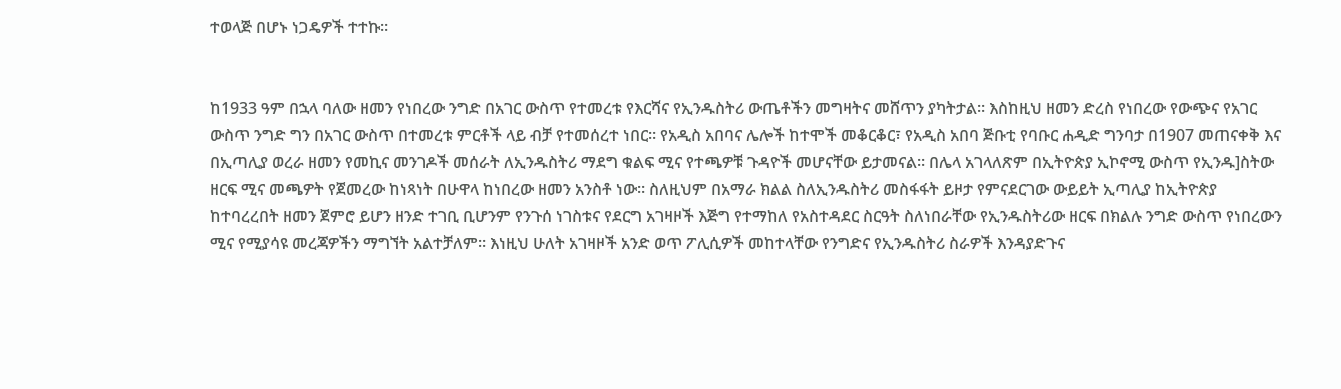ተወላጅ በሆኑ ነጋዴዎች ተተኩ።


ከ1933 ዓም በኋላ ባለው ዘመን የነበረው ንግድ በአገር ውስጥ የተመረቱ የእርሻና የኢንዱስትሪ ውጤቶችን መግዛትና መሸጥን ያካትታል። እስከዚህ ዘመን ድረስ የነበረው የውጭና የአገር ውስጥ ንግድ ግን በአገር ውስጥ በተመረቱ ምርቶች ላይ ብቻ የተመሰረተ ነበር። የአዲስ አበባና ሌሎች ከተሞች መቆርቆር፣ የአዲስ አበባ ጅቡቲ የባቡር ሐዲድ ግንባታ በ1907 መጠናቀቅ እና በኢጣሊያ ወረራ ዘመን የመኪና መንገዶች መሰራት ለኢንዱስትሪ ማደግ ቁልፍ ሚና የተጫዎቹ ጉዳዮች መሆናቸው ይታመናል። በሌላ አገላለጽም በኢትዮጵያ ኢኮኖሚ ውስጥ የኢንዱ]ስትው ዘርፍ ሚና መጫዎት የጀመረው ከነጻነት በሁዋላ ከነበረው ዘመን አንስቶ ነው። ስለዚህም በአማራ ክልል ስለኢንዱስትሪ መስፋፋት ይዞታ የምናደርገው ውይይት ኢጣሊያ ከኢትዮጵያ ከተባረረበት ዘመን ጀምሮ ይሆን ዘንድ ተገቢ ቢሆንም የንጉሰ ነገስቱና የደርግ አገዛዞች እጅግ የተማከለ የአስተዳደር ስርዓት ስለነበራቸው የኢንዱስትሪው ዘርፍ በክልሉ ንግድ ውስጥ የነበረውን ሚና የሚያሳዩ መረጃዎችን ማግኘት አልተቻለም። እነዚህ ሁለት አገዛዞች አንድ ወጥ ፖሊሲዎች መከተላቸው የንግድና የኢንዱስትሪ ስራዎች እንዳያድጉና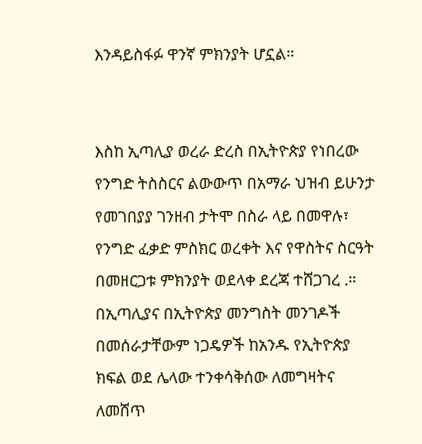እንዳይስፋፉ ዋንኛ ምክንያት ሆኗል።


እስከ ኢጣሊያ ወረራ ድረስ በኢትዮጵያ የነበረው የንግድ ትስስርና ልውውጥ በአማራ ህዝብ ይሁንታ የመገበያያ ገንዘብ ታትሞ በስራ ላይ በመዋሉ፣ የንግድ ፈቃድ ምስክር ወረቀት እና የዋስትና ስርዓት በመዘርጋቱ ምክንያት ወደላቀ ደረጃ ተሸጋገረ .። በኢጣሊያና በኢትዮጵያ መንግስት መንገዶች በመሰራታቸውም ነጋዴዎች ከአንዱ የኢትዮጵያ ክፍል ወደ ሌላው ተንቀሳቅሰው ለመግዛትና ለመሸጥ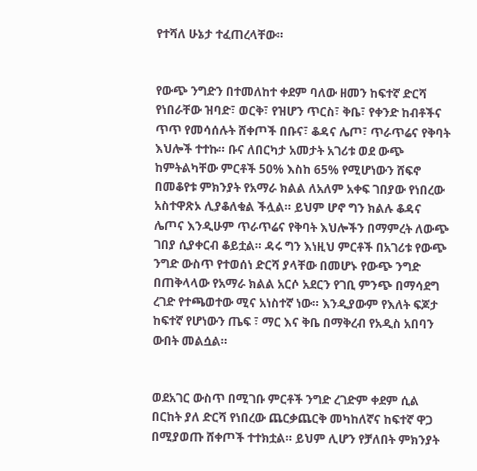የተሻለ ሁኔታ ተፈጠረላቸው።


የውጭ ንግድን በተመለከተ ቀደም ባለው ዘመን ከፍተኛ ድርሻ የነበራቸው ዝባድ፣ ወርቅ፣ የዝሆን ጥርስ፣ ቅቤ፣ የቀንድ ከብቶችና ጥጥ የመሳሰሉት ሸቀጦች በቡና፣ ቆዳና ሌጦ፣ ጥራጥሬና የቅባት እህሎች ተተኩ። ቡና ለበርካታ አመታት አገሪቱ ወደ ውጭ ከምትልካቸው ምርቶች 50% እስከ 65% የሚሆነውን ሸፍኖ በመቆየቱ ምክንያት የአማራ ክልል ለአለም አቀፍ ገበያው የነበረው አስተዋጽኦ ሊያቆለቁል ችሏል። ይህም ሆኖ ግን ክልሉ ቆዳና ሌጦና እንዲሁም ጥራጥሬና የቅባት እህሎችን በማምረት ለውጭ ገበያ ሲያቀርብ ቆይቷል። ዳሩ ግን እነዚህ ምርቶች በአገሪቱ የውጭ ንግድ ውስጥ የተወሰነ ድርሻ ያላቸው በመሆኑ የውጭ ንግድ በጠቅላላው የአማራ ክልል አርሶ አደርን የገቢ ምንጭ በማሳደግ ረገድ የተጫወተው ሚና አነስተኛ ነው። እንዲያውም የእለት ፍጆታ ከፍተኛ የሆነውን ጤፍ ፣ ማር እና ቅቤ በማቅረብ የአዲስ አበባን ውበት መልሷል።


ወደአገር ውስጥ በሚገቡ ምርቶች ንግድ ረገድም ቀደም ሲል በርከት ያለ ድርሻ የነበረው ጨርቃጨርቅ መካከለኛና ከፍተኛ ዋጋ በሚያወጡ ሸቀጦች ተተክቷል። ይህም ሊሆን የቻለበት ምክንያት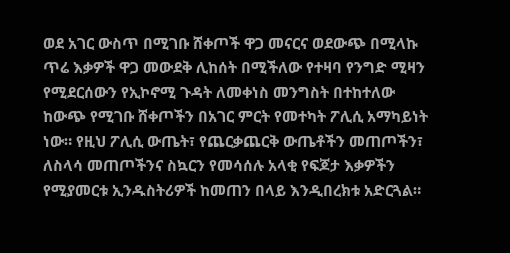ወደ አገር ውስጥ በሚገቡ ሸቀጦች ዋጋ መናርና ወደውጭ በሚላኩ ጥሬ እቃዎች ዋጋ መውደቅ ሊከሰት በሚችለው የተዛባ የንግድ ሚዛን የሚደርሰውን የኢኮኖሚ ጉዳት ለመቀነስ መንግስት በተከተለው ከውጭ የሚገቡ ሸቀጦችን በአገር ምርት የመተካት ፖሊሲ አማካይነት ነው። የዚህ ፖሊሲ ውጤት፣ የጨርቃጨርቅ ውጤቶችን መጠጦችን፣ ለስላሳ መጠጦችንና ስኳርን የመሳሰሉ አላቂ የፍጆታ እቃዎችን የሚያመርቱ ኢንዱስትሪዎች ከመጠን በላይ እንዲበረክቱ አድርጓል።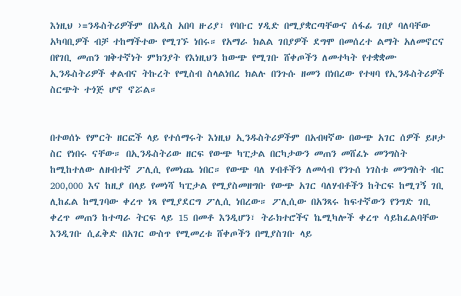እነዚህ ›=ንዱስትሪዎችም በአዲስ አበባ ዙሪያ፣ የባቡር ሃዲድ በሚያቋርጣቸውና ሰፋፊ ገበያ ባለባቸው አካባቢዎች ብቻ ተከማችተው የሚገኙ ነበሩ። የአማራ ክልል ገበያዎች ደግሞ በመሰረተ ልማት አለመኖርና በየገቢ መጠን ዝቅተኛነት ምክንያት የእነዚህን ከውጭ የሚገቡ ሸቀጦችን ለመተካት የተቋቋሙ ኢንዱስትሪዎች ቀልብና ትኩረት የሚስብ ስላልነበረ ክልሉ በንጉሱ ዘመን በነበረው የተዛባ የኢንዱስትሪዎች ስርጭት ተጎጅ ሆኖ ኖሯል።


በተወሰኑ የምርት ዘርፎች ላይ የተሰማሩት እነዚህ ኢንዱስትሪዎችም በአብዛኛው በውጭ አገር ሰዎች ይዞታ ስር የነበሩ ናቸው። በኢንዱስትሪው ዘርፍ የውጭ ካፒታል በርካታውን መጠን መሸፈኑ መንግስት ከሚከተለው ለዘብተኛ ፖሊሲ የመነጨ ነበር። የውጭ ባለ ሃብቶችን ለመሳብ የንጉሰ ነገስቱ መንግስት ብር 200,000 እና ከዚያ በላይ የመነሻ ካፒታል የሚያስመዘግቡ የውጭ አገር ባለሃብቶችን ከትርፍ ከሚገኝ ገቢ ሊከፈል ከሚገባው ቀረጥ ነጻ የሚያደርግ ፖሊሲ ነበረው። ፖሊሲው በአንጻሩ ከፍተኛውን የንግድ ገቢ ቀረጥ መጠን ከተጣራ ትርፍ ላይ 15 በመቶ እንዲሆን፣ ትራክተሮችና ኬሚካሎች ቀረጥ ሳይከፈልባቸው እንዲገቡ ሲፈቅድ በአገር ውስጥ የሚመረቱ ሸቀጦችን በሚያስገቡ ላይ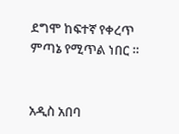ደግሞ ከፍተኛ የቀረጥ ምጣኔ የሚጥል ነበር ።


አዲስ አበባ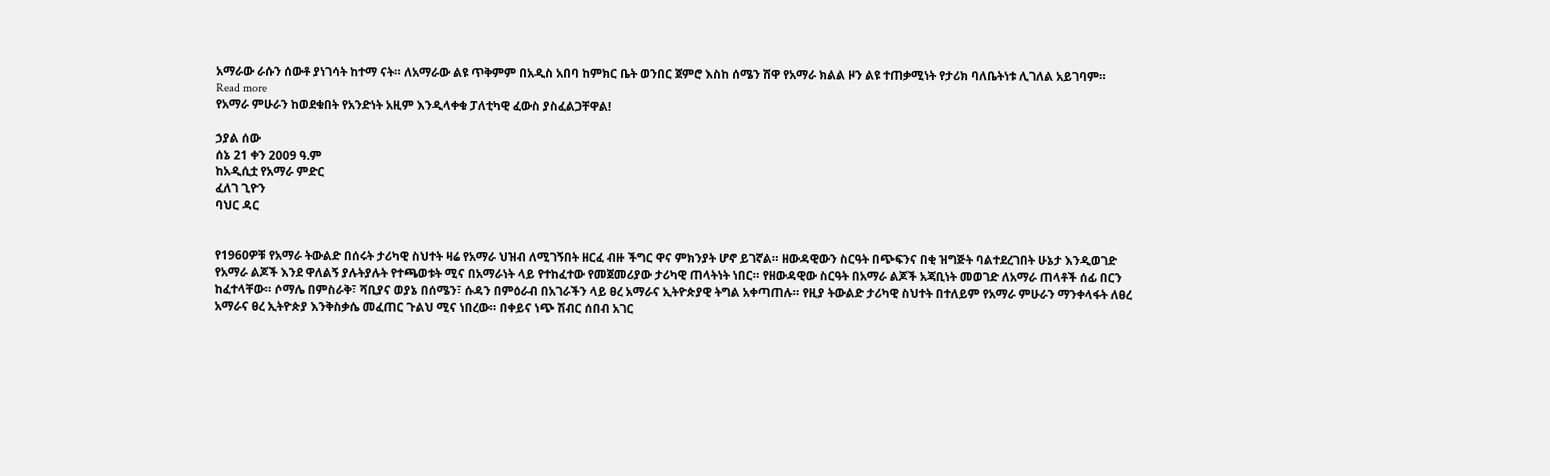አማራው ራሱን ሰውቶ ያነገሳት ከተማ ናት። ለአማራው ልዩ ጥቅምም በአዲስ አበባ ከምክር ቤት ወንበር ጀምሮ እስከ ሰሜን ሽዋ የአማራ ክልል ዞን ልዩ ተጠቃሚነት የታሪክ ባለቤትነቱ ሊገለል አይገባም።
Read more
የአማራ ምሁራን ከወደቁበት የአንድነት አዚም እንዲላቀቁ ፓለቲካዊ ፈውስ ያስፈልጋቸዋል!

ኃያል ሰው
ሰኔ 21 ቀን 2009 ዓ.ም
ከአዲሲቷ የአማራ ምድር
ፈለገ ጊዮን
ባህር ዳር


የ1960ዎቹ የአማራ ትውልድ በሰሩት ታሪካዊ ስህተት ዛሬ የአማራ ህዝብ ለሚገኝበት ዘርፈ ብዙ ችግር ዋና ምክንያት ሆኖ ይገኛል። ዘውዳዊውን ስርዓት በጭፍንና በቂ ዝግጅት ባልተደረገበት ሁኔታ እንዲወገድ የአማራ ልጆች እንደ ዋለልኝ ያሉትያሉት የተጫወቱት ሚና በአማራነት ላይ የተከፈተው የመጀመሪያው ታሪካዊ ጠላትነት ነበር። የዘውዳዊው ስርዓት በአማራ ልጆች አጃቢነት መወገድ ለአማራ ጠላቶች ሰፊ በርን ከፈተላቸው። ሶማሌ በምስራቅ፣ ሻቢያና ወያኔ በሰሜን፣ ሱዳን በምዕራብ በአገራችን ላይ ፀረ አማራና ኢትዮጵያዊ ትግል አቀጣጠሉ። የዚያ ትውልድ ታሪካዊ ስህተት በተለይም የአማራ ምሁራን ማንቀላፋት ለፀረ አማራና ፀረ ኢትዮጵያ እንቅስቃሴ መፈጠር ጉልህ ሚና ነበረው። በቀይና ነጭ ሽብር ሰበብ አገር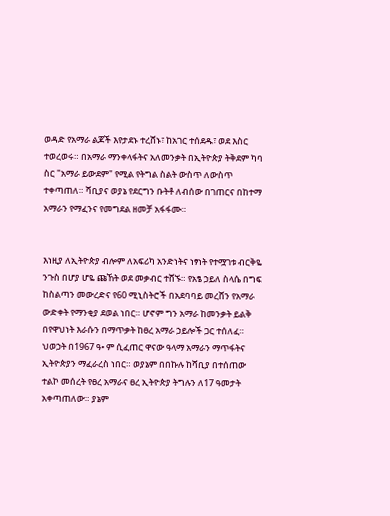ወዳድ የአማራ ልጆች እየታደኑ ተረሸኑ፣ ከአገር ተሰደዱ፣ ወደ እስር ተወረወሩ። በአማራ ማንቀላፋትና አለመንቃት በኢትዮጵያ ትቅደም ካባ ስር "አማራ ይውደም" የሚል የትግል ስልት ውስጥ ለውስጥ ተቀጣጠለ። ሻቢያና ወያኔ የደርግን ቡትቶ ለብሰው በገጠርና በከተማ አማራን የማፈንና የመግደል ዘመቻ አፋፋሙ።


እነዚያ ለኢትዮጵያ ብሎም ለአፍሪካ አንድነትና ነፃነት የተሟገቱ ብርቅዬ ንጉስ በሆያ ሆዬ ጩኸት ወደ መቃብር ተሸኙ። የአፄ ኃይለ ስላሴ በግፍ ከስልጣን መውረድና የ60 ሚኒስትሮች በአደባባይ መረሸን የአማራ ውድቀት የማንቂያ ደወል ነበር። ሆኖም ግን አማራ ከመንቃት ይልቅ በየዋህነት እራሱን በማጥቃት ከፀረ አማራ ኃይሎች ጋር ተሰለፈ። ህወኃት በ1967 ዓ• ም ሲፈጠር ዋናው ዓላማ አማራን ማጥፋትና ኢትዮጵያን ማፈራረስ ነበር። ወያኔም በበኩሉ ከሻቢያ በተሰጠው ተልኮ መሰረት የፀረ አማራና ፀረ ኢትዮጵያ ትግሉን ለ17 ዓመታት አቀጣጠለው። ያኔም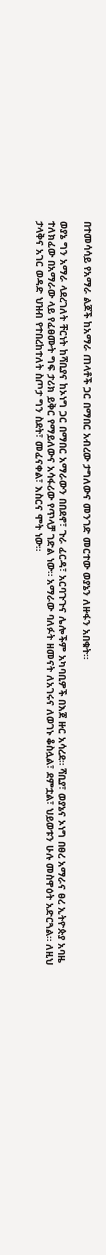በተመሳሳይ የአማራ ልጆች ከአማራ ጠላቶች ጋር በማበር አብረው ታግለውና መንገድ መርተው ወያኔን ለዙፋን አበቁት።

ወያኔ ግን አማራ ላደረገለት ቸርነት ከሻቢያና ከኦነግ ጋር በማበር አማራውን በበደኖ፣ ጉራ ፈርዳ፣ አርባጉጉና ሌሎችም አካባቢዎች በእጀ ዙር አሳረደ። ሻቢያ፣ ወያኔና ኦነግ በፀረ አማራና ፀረ ኢትዮጵያ አባዜ ተለክፈው በአማራው ላይ የፈፀሙት ግፍ ታሪክ ይቅር የማይለውና አሳፋሪው የጥላቻ ገድል ነው። አማራው ባለፉት ዘመናት ለአገሩና ለወገኑ ቆስሏል፣ ደምቷል፣ ህይወቱን ሁሉ መስዋዕት አድርጓል። ለዚህ ታላቅና አገር ወዳድ ህዝብ የተበረከተለት ስጦታ ግን ስደት፣ መፈናቀል፣ እስርና ሞት ነው።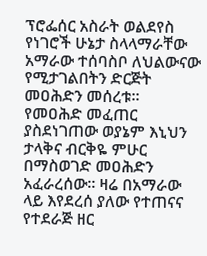ፕሮፌሰር አስራት ወልደየስ የነገሮች ሁኔታ ስላላማራቸው አማራው ተሰባስቦ ለህልውናው የሚታገልበትን ድርጅት መዐሕድን መሰረቱ። የመዐሕድ መፈጠር ያስደነገጠው ወያኔም እኒህን ታላቅና ብርቅዬ ምሁር በማስወገድ መዐሕድን አፈራረሰው። ዛሬ በአማራው ላይ እየደረሰ ያለው የተጠናና የተደራጅ ዘር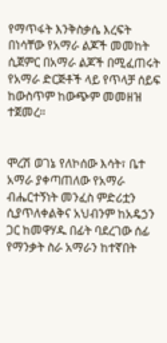የማጥፋት እንቅስቃሴ እረፍት በነሳቸው የአማራ ልጆች መመከት ሲጀምር በአማራ ልጆች በሚፈጠሩት የአማራ ድርጅቶች ላይ የጥላቻ ሰይፍ ከውስጥም ከውጭም መመዘዝ ተጀመረ።


ሞረሽ ወገኔ የለኮሰው እሳት፣ ቤተ አማራ ያቀጣጠለው የአማራ ብሔርተኝነት መንፈስ ምድሪቷን ሲያጥለቀልቅና አህብንም ከአዴኃን ጋር ከመዋሃዱ በፊት ባደረገው ሰፊ የማንቃት ስራ አማራን ከተኛበት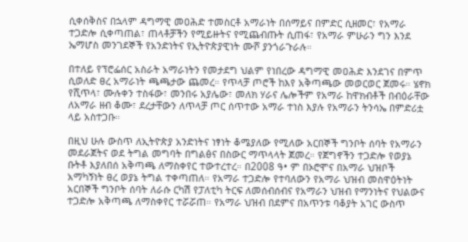ሲቀሰቅስና በኋላም ዳግማዊ መዐሕድ ተመስርቶ አማራነት በሰማይና በምድር ሲዘመር፣ የአማራ ተጋድሎ ሲቀጣጠል፣ ጠላቶቻችን የሚይዙትና የሚጨብጡት ሲጠፋ፣ የአማራ ምሁራን ግን እንደ ኤማሆስ መንገደኞች የአንድነትና የኢትዮጵያዊነት ሙሾ ያንጎራጉራሉ።

በተለይ የፕሮፌሰር አስራት አማራነትን የመታደግ ህልም የነበረው ዳግማዊ መዐሕድ እንደገና በምጥ ሲወለድ ፀረ አማራነት ጫጫታው ጨመረ። የጥላቻ ጦሮች ከእየ አቅጣጫው መወርወር ጀመሩ። ሄኖክ የሺጥላ፣ ሙሉቀን ተስፋው፣ መንበሩ አያሌው፣ መለክ ሃራና ሌሎችም የአማራ ከዋክብቶች በብዕራቸው ለአማራ ዘብ ቆሙ፣ ደረታቸውን ለጥላቻ ጦር ሰጥተው አማራ ተነስ እያሉ የአማራን ትንሳኤ በምድሪቷ ላይ አስተጋቡ።

በዚህ ሁሉ ውስጥ ለኢትዮጵያ አንድነትና ነፃነት ቆሜያለው የሚለው አርበኞች ግንቦት ሰባት የአማራን መደራጀትና ወደ ትግል መግባት በግልፅና በስውር ማጥላላት ጀመረ። የጀግኖችን ተጋድሎ የወያኔ ቡትቶ እያለበሰ አቅጣጫ ለማስቀየር ተውተረተረ። በ2008 ዓ• ም በኦሮሞና በአማራ ህዝቦች አማካኝነት ፀረ ወያኔ ትግል ተቀጣጠለ። የአማራ ተጋድሎ የተባለውን የአማራ ህዝብ መስዋዕትነት አርበኞች ግንቦት ሰባት ለራሱ ርካሽ የፓለቲካ ትርፍ ለመሰብሰብና የአማራን ህዝብ የማንነትና የህልውና ተጋድሎ አቅጣጫ ለማስቀየር ተሯሯጠ። የአማራ ህዝብ በደምና በአጥንቱ ባቆያት አገር ውስጥ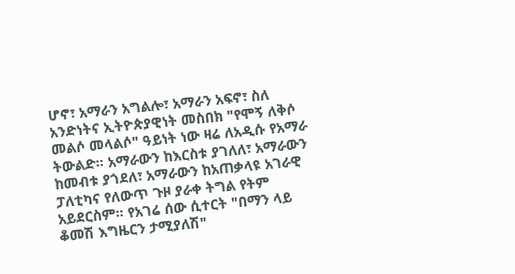ሆኖ፣ አማራን አግልሎ፣ አማራን አፍኖ፣ ስለ አንድነትና ኢትዮጵያዊነት መስበክ "የሞኝ ለቅሶ መልሶ መላልሶ" ዓይነት ነው ዛሬ ለአዲሱ የአማራ ትውልድ። አማራውን ከእርስቱ ያገለለ፣ አማራውን ከመብቱ ያጎደለ፣ አማራውን ከአጠቃላዩ አገራዊ ፓለቲካና የለውጥ ጉዞ ያራቀ ትግል የትም አይደርስም። የአገሬ ሰው ሲተርት "በማን ላይ ቆመሽ እግዜርን ታሚያለሽ"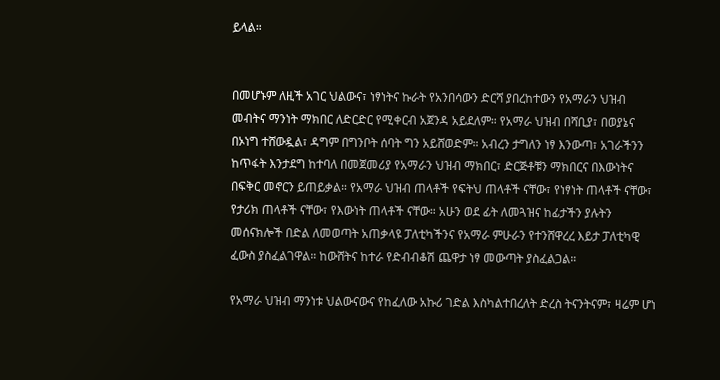ይላል።


በመሆኑም ለዚች አገር ህልውና፣ ነፃነትና ኩራት የአንበሳውን ድርሻ ያበረከተውን የአማራን ህዝብ መብትና ማንነት ማክበር ለድርድር የሚቀርብ አጀንዳ አይደለም። የአማራ ህዝብ በሻቢያ፣ በወያኔና በኦነግ ተሸውዷል፣ ዳግም በግንቦት ሰባት ግን አይሸወድም። አብረን ታግለን ነፃ እንውጣ፣ አገራችንን ከጥፋት እንታደግ ከተባለ በመጀመሪያ የአማራን ህዝብ ማክበር፣ ድርጅቶቹን ማክበርና በእውነትና በፍቅር መኖርን ይጠይቃል። የአማራ ህዝብ ጠላቶች የፍትህ ጠላቶች ናቸው፣ የነፃነት ጠላቶች ናቸው፣ የታሪክ ጠላቶች ናቸው፣ የእውነት ጠላቶች ናቸው። አሁን ወደ ፊት ለመጓዝና ከፊታችን ያሉትን መሰናክሎች በድል ለመወጣት አጠቃላዩ ፓለቲካችንና የአማራ ምሁራን የተንሸዋረረ እይታ ፓለቲካዊ ፈውስ ያስፈልገዋል። ከውሸትና ከተራ የድብብቆሽ ጨዋታ ነፃ መውጣት ያስፈልጋል።

የአማራ ህዝብ ማንነቱ ህልውናውና የከፈለው አኩሪ ገድል እስካልተበረለት ድረስ ትናንትናም፣ ዛሬም ሆነ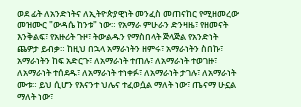ወደ ፊት ለአንድነትና ለኢትዮጵያዊነት መንፈስ መጠናከር የሚዘመረው መዝሙር "ውዳሴ ከንቱ" ነው። የአማራ ምሁራን ድንዛዜ፣ የዘመናት እንቅልፍ፣ የአዙሪት ጉዞ፣ ትውልዱን የማስበላት ጅላጅል የአንድነት ጨዎታ ይብቃ። ከዚህ በኋላ አማራነትን ዘምሩ፣ አማራነትን ስበኩ፣ አማራነትን ከፍ አድርጉ፣ ለአማራነት ተጠሉ፣ ለአማራነት ተወገዙ፣ ለአማራነት ተሰደዱ፣ ለአማራነት ተነቀፉ፣ ለአማራነት ታገሉ፣ ለአማራነት ሙቱ። ይህ ሲሆን የእናንተ ህሌና ተፈወሷል ማለት ነው፣ ጤናማ ሁኗል ማለት ነው፣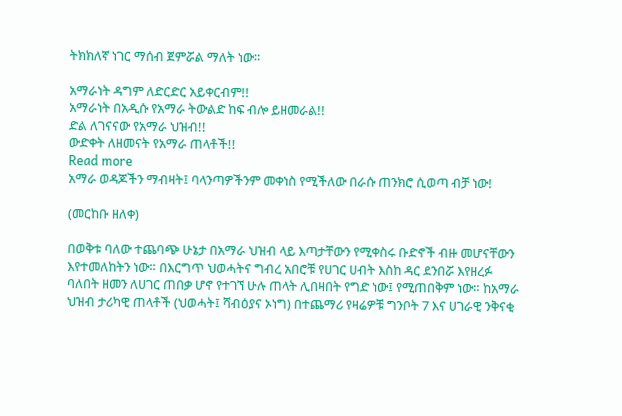ትክክለኛ ነገር ማሰብ ጀምሯል ማለት ነው።

አማራነት ዳግም ለድርድር አይቀርብም!!
አማራነት በአዲሱ የአማራ ትውልድ ከፍ ብሎ ይዘመራል!!
ድል ለገናናው የአማራ ህዝብ!!
ውድቀት ለዘመናት የአማራ ጠላቶች!!
Read more
አማራ ወዳጆችን ማብዛት፤ ባላንጣዎችንም መቀነስ የሚችለው በራሱ ጠንክሮ ሲወጣ ብቻ ነው!

(መርከቡ ዘለቀ)

በወቅቱ ባለው ተጨባጭ ሁኔታ በአማራ ህዝብ ላይ እጣታቸውን የሚቀስሩ ቡድኖች ብዙ መሆናቸውን እየተመለከትን ነው። በእርግጥ ህወሓትና ግብረ አበሮቹ የሀገር ሀብት እስከ ዳር ደንበሯ እየዘረፉ ባለበት ዘመን ለሀገር ጠበቃ ሆኖ የተገኘ ሁሉ ጠላት ሊበዛበት የግድ ነው፤ የሚጠበቅም ነው። ከአማራ ህዝብ ታሪካዊ ጠላቶች (ህወሓት፤ ሻብዕያና ኦነግ) በተጨማሪ የዛሬዎቹ ግንቦት 7 እና ሀገራዊ ንቅናቂ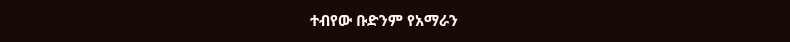ተብየው ቡድንም የአማራን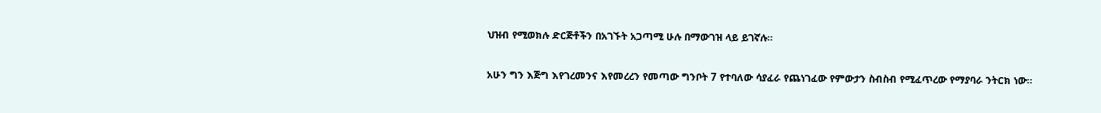ህዝብ የሚወክሉ ድርጅቶችን በአገኙት አጋጣሚ ሁሉ በማውገዝ ላይ ይገኛሉ።

አሁን ግን እጅግ እየገረመንና እየመረረን የመጣው ግንቦት 7 የተባለው ሳያፈራ የጨነገፈው የምውታን ስብስብ የሚፈጥረው የማያባራ ንትርክ ነው።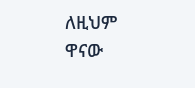ለዚህም ዋናው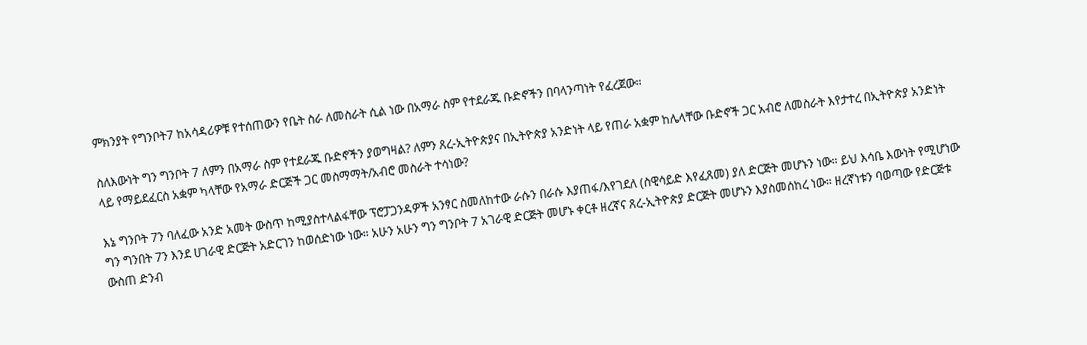ምክንያት የግንቦት7 ከአሳዳሪዎቹ የተሰጠውን የቤት ስራ ለመስራት ሲል ነው በአማራ ስም የተደራጁ ቡድኖችን በባላንጣነት የፈረጀው።

ስለእውነት ግን ግንቦት 7 ለምን በአማራ ስም የተደራጁ ቡድኖችን ያወግዛል? ለምን ጸረ-ኢትዮጵያና በኢትዮጵያ አንድነት ላይ የጠራ አቋም ከሌላቸው ቡድኖች ጋር አብሮ ለመስራት እየታተረ በኢትዮጵያ አንድነት ላይ የማይደፈርስ አቋም ካላቸው የአማራ ድርጅች ጋር መስማማት/አብሮ መስራት ተሳነው?

እኔ ግንቦት 7ን ባለፈው አንድ አመት ውስጥ ከሚያስተላልፋቸው ፕሮፓጋንዳዎች አንፃር ስመለከተው ራሱን በራሱ እያጠፋ/እየገደለ (ስዊሳይድ እየፈጸመ) ያለ ድርጅት መሆኑን ነው። ይህ እሳቤ እውነት የሚሆነው ግን ግንበት 7ን እንደ ሀገራዊ ድርጅት አድርገን ከወሰድነው ነው። አሁን አሁን ግን ግንቦት 7 አገራዊ ድርጅት መሆኑ ቀርቶ ዘረኛና ጸረ-ኢትዮጵያ ድርጅት መሆኑን እያስመሰከረ ነው። ዘረኛነቱን ባወጣው የድርጅቱ ውስጠ ድንብ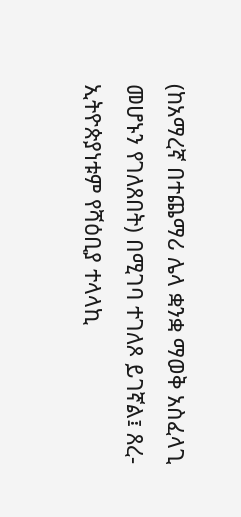(ከአማረኛ በተጨማሪ ሌላ ቋንቋ ማወቅ አስፈላጊ መሆኑን የገለጸበት) በሚገባ ተገለጾ ይገኛል፤ ጸረ-ኢትዮጵያነቱም የሻዕቢያ ተላላኪ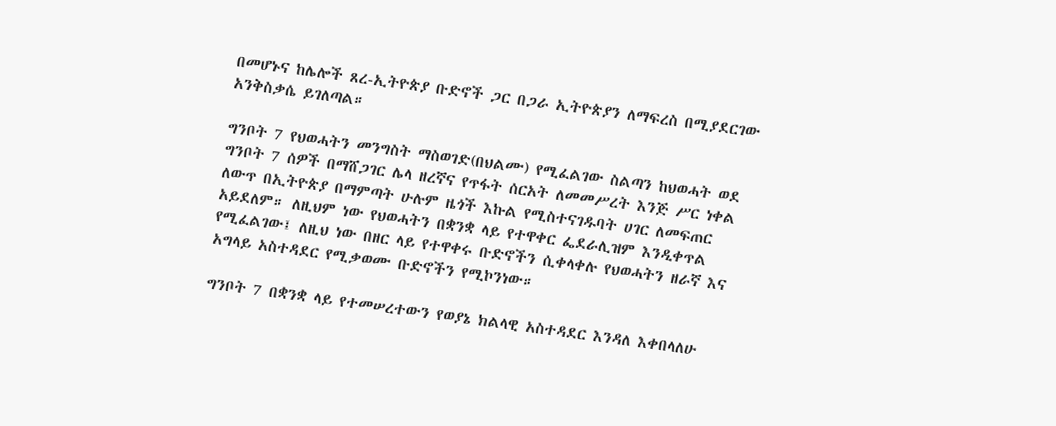በመሆኑና ከሌሎች ጸረ-ኢትዮጵያ ቡድኖች ጋር በጋራ ኢትዮጵያን ለማፍረስ በሚያደርገው አንቅስቃሴ ይገለጣል።

ግንቦት 7 የህወሓትን መንግስት ማስወገድ(በህልሙ) የሚፈልገው ስልጣን ከህወሓት ወደ ግንቦት 7 ሰዎች በማሸጋገር ሌላ ዘረኛና የጥፋት ሰርአት ለመመሥረት እንጅ ሥር ነቀል ለውጥ በኢትዮጵያ በማምጣት ሁሉም ዜጎች እኩል የሚስተናገዱባት ሀገር ለመፍጠር አይደለም። ለዚህም ነው የህወሓትን በቋንቋ ላይ የተዋቀር ፌደራሊዝም እንዲቀጥል የሚፈልገው፤ ለዚህ ነው በዘር ላይ የተዋቀሩ ቡድኖችን ሲቀላቀሉ የህወሓትን ዘራኛ እና አግላይ አስተዳደር የሚቃወሙ ቡድኖችን የሚኮንነው።

ግንቦት 7 በቋንቋ ላይ የተመሠረተውን የወያኔ ክልላዊ አስተዳደር እንዳለ እቀበላለሁ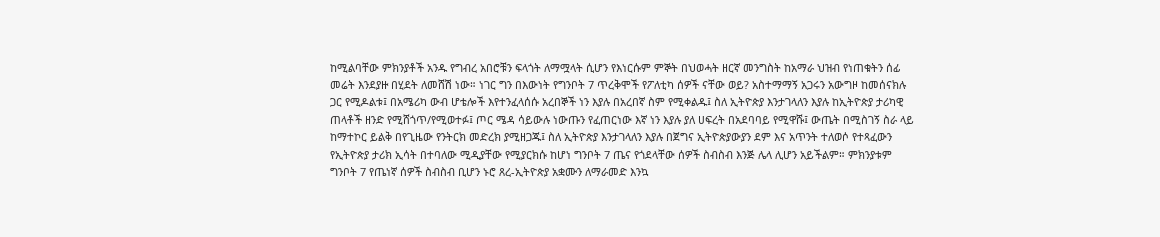ከሚልባቸው ምክንያቶች አንዱ የግብረ አበሮቹን ፍላጎት ለማሟላት ሲሆን የእነርሱም ምኞት በህወሓት ዘርኛ መንግስት ከአማራ ህዝብ የነጠቁትን ሰፊ መሬት እንደያዙ በሂደት ለመሸሽ ነው። ነገር ግን በእውነት የግንቦት 7 ጥረቅሞች የፖለቲካ ሰዎች ናቸው ወይ? አስተማማኝ አጋሩን አውግዞ ከመሰናክሉ ጋር የሚዶልቱ፤ በአሜሪካ ውብ ሆቴሎች እየተንፈላሰሱ አረበኞች ነን እያሉ በአረበኛ ስም የሚቀልዱ፤ ስለ ኢትዮጵያ እንታገላለን እያሉ ከኢትዮጵያ ታሪካዊ ጠላቶች ዘንድ የሚሸጎጥ/የሚወተፉ፤ ጦር ሜዳ ሳይውሉ ነውጡን የፈጠርነው እኛ ነን እያሉ ያለ ሀፍረት በአደባባይ የሚዋሹ፤ ውጤት በሚስገኝ ስራ ላይ ከማተኮር ይልቅ በየጊዜው የንትርክ መድረክ ያሚዘጋጁ፤ ስለ ኢትዮጵያ እንታገላለን እያሉ በጀግና ኢትዮጵያውያን ደም እና አጥንት ተለወሶ የተጻፈውን የኢትዮጵያ ታሪክ ኢሳት በተባለው ሚዲያቸው የሚያርክሱ ከሆነ ግንቦት 7 ጤና የጎደላቸው ሰዎች ስብስብ እንጅ ሌላ ሊሆን አይችልም። ምክንያቱም ግንቦት 7 የጤነኛ ሰዎች ስብስብ ቢሆን ኑሮ ጸረ-ኢትዮጵያ አቋሙን ለማራመድ እንኳ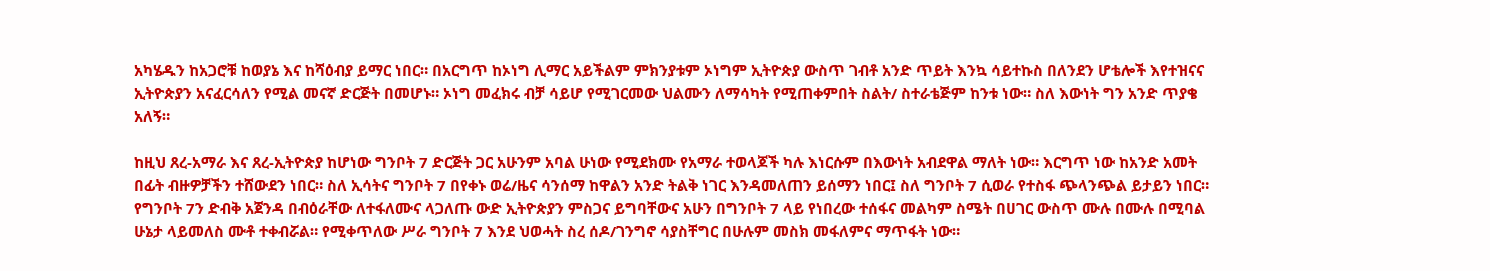አካሄዱን ከአጋሮቹ ከወያኔ እና ከሻዕብያ ይማር ነበር። በአርግጥ ከኦነግ ሊማር አይችልም ምክንያቱም ኦነግም ኢትዮጵያ ውስጥ ገብቶ አንድ ጥይት እንኳ ሳይተኩስ በለንደን ሆቴሎች እየተዝናና ኢትዮጵያን አናፈርሳለን የሚል መናኛ ድርጅት በመሆኑ። ኦነግ መፈክሩ ብቻ ሳይሆ የሚገርመው ህልሙን ለማሳካት የሚጠቀምበት ስልት/ ስተራቴጅም ከንቱ ነው። ስለ እውነት ግን አንድ ጥያቄ አለኝ።

ከዚህ ጸረ-አማራ እና ጸረ-ኢትዮጵያ ከሆነው ግንቦት 7 ድርጅት ጋር አሁንም አባል ሁነው የሚደክሙ የአማራ ተወላጆች ካሉ እነርሱም በእውነት አብደዋል ማለት ነው። እርግጥ ነው ከአንድ አመት በፊት ብዙዎቻችን ተሸውደን ነበር። ስለ ኢሳትና ግንቦት 7 በየቀኑ ወሬ/ዜና ሳንሰማ ከዋልን አንድ ትልቅ ነገር እንዳመለጠን ይሰማን ነበር፤ ስለ ግንቦት 7 ሲወራ የተስፋ ጭላንጭል ይታይን ነበር። የግንቦት 7ን ድብቅ አጀንዳ በብዕራቸው ለተፋለሙና ላጋለጡ ውድ ኢትዮጵያን ምስጋና ይግባቸውና አሁን በግንቦት 7 ላይ የነበረው ተሰፋና መልካም ስሜት በሀገር ውስጥ ሙሉ በሙሉ በሚባል ሁኔታ ላይመለስ ሙቶ ተቀብሯል። የሚቀጥለው ሥራ ግንቦት 7 እንደ ህወሓት ስረ ሰዶ/ገንግኖ ሳያስቸግር በሁሉም መስክ መፋለምና ማጥፋት ነው።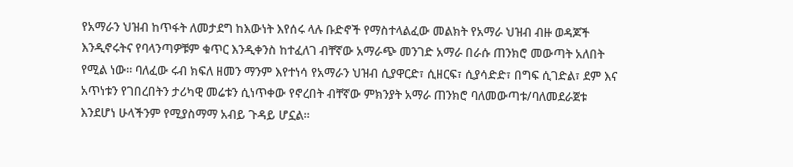የአማራን ህዝብ ከጥፋት ለመታደግ ከእውነት እየሰሩ ላሉ ቡድኖች የማስተላልፈው መልክት የአማራ ህዝብ ብዙ ወዳጆች እንዲኖሩትና የባላንጣዎቹም ቁጥር እንዲቀንስ ከተፈለገ ብቸኛው አማራጭ መንገድ አማራ በራሱ ጠንክሮ መውጣት አለበት የሚል ነው። ባለፈው ሩብ ክፍለ ዘመን ማንም እየተነሳ የአማራን ህዝብ ሲያዋርድ፣ ሲዘርፍ፣ ሲያሳድድ፣ በግፍ ሲገድል፣ ደም እና አጥነቱን የገበረበትን ታሪካዊ መሬቱን ሲነጥቀው የኖረበት ብቸኛው ምክንያት አማራ ጠንክሮ ባለመውጣቱ/ባለመደራጀቱ እንደሆነ ሁላችንም የሚያስማማ አብይ ጉዳይ ሆኗል።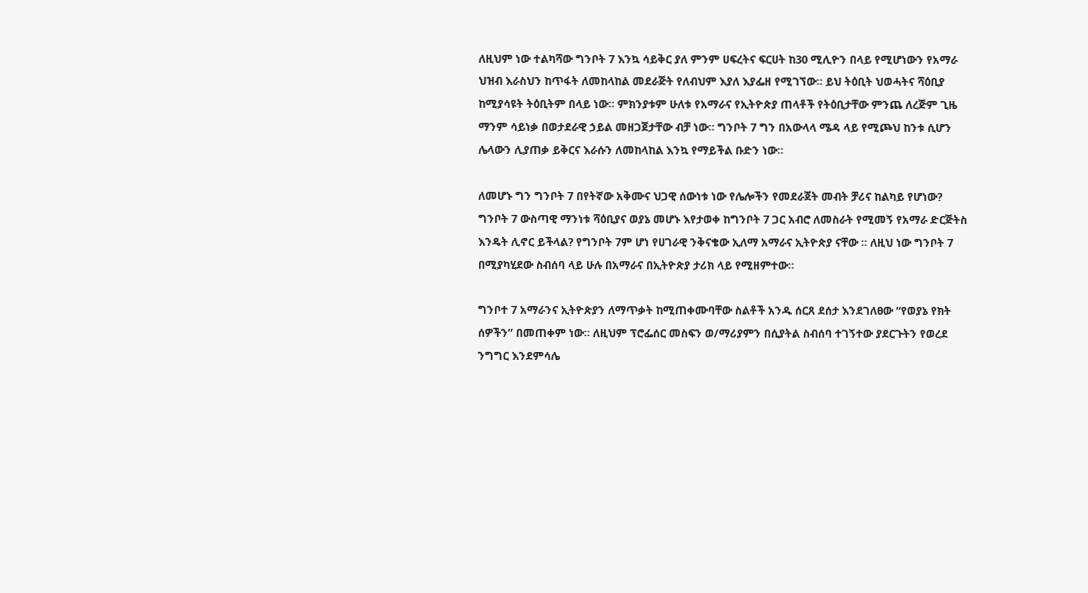ለዚህም ነው ተልካሻው ግንቦት 7 እንኳ ሳይቅር ያለ ምንም ሀፍረትና ፍርሀት ከ30 ሚሊዮን በላይ የሚሆነውን የአማራ ህዝብ እራስህን ከጥፋት ለመከላከል መደራጅት የለብህም እያለ እያፌዘ የሚገኘው። ይህ ትዕቢት ህወሓትና ሻዕቢያ ከሚያሳዩት ትዕቢትም በላይ ነው። ምክንያቱም ሁለቱ የአማራና የኢትዮጵያ ጠላቶች የትዕቢታቸው ምንጨ ለረጅም ጊዜ ማንም ሳይነቃ በወታደራዊ ኃይል መዘጋጀታቸው ብቻ ነው። ግንቦት 7 ግን በአውላላ ሜዳ ላይ የሚጮህ ከንቱ ሲሆን ሌላውን ሊያጠቃ ይቅርና እራሱን ለመከላከል እንኳ የማይችል ቡድን ነው።

ለመሆኑ ግን ግንቦት 7 በየትኛው አቅሙና ህጋዊ ሰውነቱ ነው የሌሎችን የመደራጀት መብት ቻሪና ከልካይ የሆነው? ግንቦት 7 ውስጣዊ ማንነቱ ሻዕቢያና ወያኔ መሆኑ እየታወቀ ከግንቦት 7 ጋር አብሮ ለመስራት የሚመኝ የአማራ ድርጅትስ እንዴት ሊኖር ይችላል? የግንቦት 7ም ሆነ የሀገራዊ ንቅናቄው ኢለማ አማራና ኢትዮጵያ ናቸው ። ለዚህ ነው ግንቦት 7 በሚያካሂደው ስብሰባ ላይ ሁሉ በአማራና በኢትዮጵያ ታሪክ ላይ የሚዘምተው።

ግንቦተ 7 አማራንና ኢትዮጵያን ለማጥቃት ከሚጠቀሙባቸው ስልቶች አንዱ ሰርጸ ደሰታ እንደገለፀው “የወያኔ የክት ሰዎችን” በመጠቀም ነው። ለዚህም ፕሮፌሰር መስፍን ወ/ማሪያምን በሲያትል ስብሰባ ተገኝተው ያደርጉትን የወረደ ንግግር እንደምሳሌ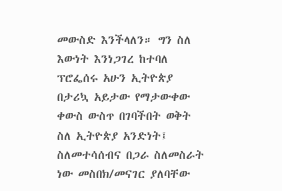መውስድ እንችላለን። ግን ስለ እውነት እንነጋገረ ከተባለ ፕሮፌሰሩ አሁን ኢትዮጵያ በታሪኳ አይታው የማታውቀው ቀውስ ውስጥ በገባችበት ወቅት ስለ ኢትዮጵያ አንድነት፤ ስለመተሳሰብና በጋራ ስለመስራት ነው መስበክ/መናገር ያለባቸው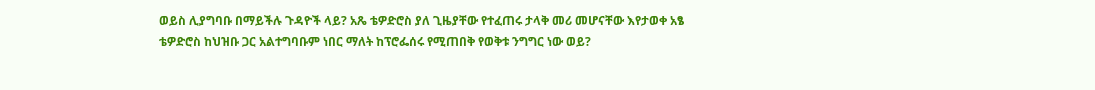ወይስ ሊያግባቡ በማይችሉ ጉዳዮች ላይ? አጼ ቴዎድሮስ ያለ ጊዜያቸው የተፈጠሩ ታላቅ መሪ መሆናቸው እየታወቀ አፄ ቴዎድሮስ ከህዝቡ ጋር አልተግባቡም ነበር ማለት ከፕሮፌሰሩ የሚጠበቅ የወቅቱ ንግግር ነው ወይ?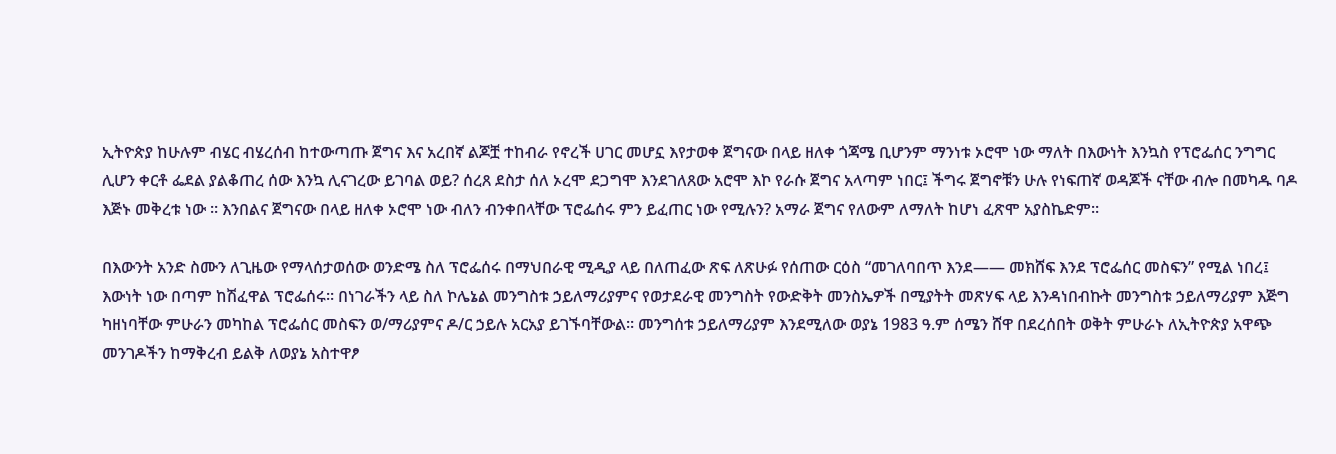ኢትዮጵያ ከሁሉም ብሄር ብሄረሰብ ከተውጣጡ ጀግና እና አረበኛ ልጆቿ ተከብራ የኖረች ሀገር መሆኗ እየታወቀ ጀግናው በላይ ዘለቀ ጎጃሜ ቢሆንም ማንነቱ ኦሮሞ ነው ማለት በእውነት እንኳስ የፕሮፌሰር ንግግር ሊሆን ቀርቶ ፌደል ያልቆጠረ ሰው እንኳ ሊናገረው ይገባል ወይ? ሰረጸ ደስታ ሰለ ኦረሞ ደጋግሞ እንደገለጸው አሮሞ እኮ የራሱ ጀግና አላጣም ነበር፤ ችግሩ ጀግኖቹን ሁሉ የነፍጠኛ ወዳጆች ናቸው ብሎ በመካዱ ባዶ እጅኑ መቅረቱ ነው ። እንበልና ጀግናው በላይ ዘለቀ ኦሮሞ ነው ብለን ብንቀበላቸው ፕሮፌሰሩ ምን ይፈጠር ነው የሚሉን? አማራ ጀግና የለውም ለማለት ከሆነ ፈጽሞ አያስኬድም።

በእውንት አንድ ስሙን ለጊዜው የማላሰታወሰው ወንድሜ ስለ ፕሮፌሰሩ በማህበራዊ ሚዲያ ላይ በለጠፈው ጽፍ ለጽሁፉ የሰጠው ርዕስ “መገለባበጥ እንደ—— መክሸፍ እንደ ፕሮፌሰር መስፍን” የሚል ነበረ፤ እውነት ነው በጣም ከሽፈዋል ፕሮፌሰሩ። በነገራችን ላይ ስለ ኮሌኔል መንግስቱ ኃይለማሪያምና የወታደራዊ መንግስት የውድቅት መንስኤዎች በሚያትት መጽሃፍ ላይ እንዳነበብኩት መንግስቱ ኃይለማሪያም እጅግ ካዘነባቸው ምሁራን መካከል ፕሮፌሰር መስፍን ወ/ማሪያምና ዶ/ር ኃይሉ አርአያ ይገኙባቸውል። መንግሰቱ ኃይለማሪያም እንደሚለው ወያኔ 1983 ዓ.ም ሰሜን ሸዋ በደረሰበት ወቅት ምሁራኑ ለኢትዮጵያ አዋጭ መንገዶችን ከማቅረብ ይልቅ ለወያኔ አስተዋፆ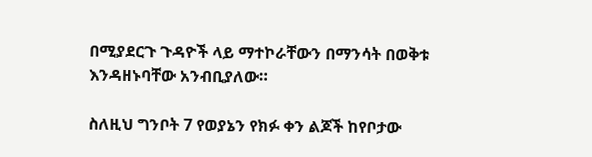በሚያደርጉ ጉዳዮች ላይ ማተኮራቸውን በማንሳት በወቅቱ እንዳዘኑባቸው አንብቢያለው።

ስለዚህ ግንቦት 7 የወያኔን የክፉ ቀን ልጆች ከየቦታው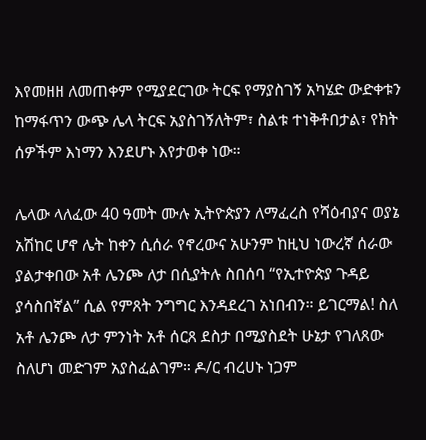እየመዘዘ ለመጠቀም የሚያደርገው ትርፍ የማያስገኝ አካሄድ ውድቀቱን ከማፋጥን ውጭ ሌላ ትርፍ አያስገኝለትም፣ ስልቱ ተነቅቶበታል፣ የክት ሰዎችም እነማን እንደሆኑ እየታወቀ ነው።

ሌላው ላለፈው 40 ዓመት ሙሉ ኢትዮጵያን ለማፈረስ የሻዕብያና ወያኔ አሽከር ሆኖ ሌት ከቀን ሲሰራ የኖረውና አሁንም ከዚህ ነውረኛ ሰራው ያልታቀበው አቶ ሌንጮ ለታ በሲያትሉ ስበሰባ “የኢተዮጵያ ጉዳይ ያሳስበኛል” ሲል የምጸት ንግግር እንዳደረገ አነበብን። ይገርማል! ስለ አቶ ሌንጮ ለታ ምንነት አቶ ሰርጸ ደስታ በሚያስደት ሁኔታ የገለጸው ስለሆነ መድገም አያስፈልገም። ዶ/ር ብረሀኑ ነጋም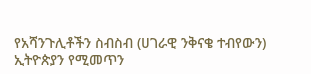የአሻንጉሊቶችን ስብስብ (ሀገራዊ ንቅናቄ ተብየውን) ኢትዮጵያን የሚመጥን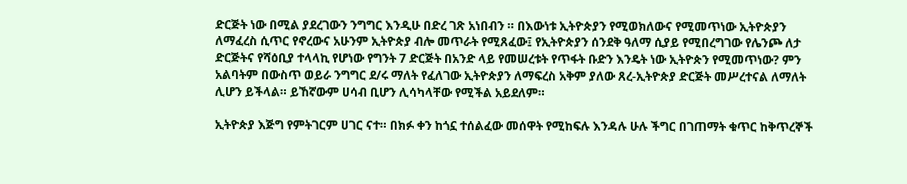ድርጅት ነው በሚል ያደረገውን ንግግር እንዲሁ በድረ ገጽ አነበብን ። በእውነቱ ኢትዮጵያን የሚወክለውና የሚመጥነው ኢትዮጵያን ለማፈረስ ሲጥር የኖረውና አሁንም ኢትዮጵያ ብሎ መጥራት የሚጸፈው፤ የኢትዮጵያን ሰንደቅ ዓለማ ሲያይ የሚበረግገው የሌንጮ ለታ ድርጅትና የሻዕቢያ ተላላኪ የሆነው የግንት 7 ድርጅት በአንድ ላይ የመሠረቱት የጥፋት ቡድን እንዴት ነው ኢትዮጵን የሚመጥነው? ምን አልባትም በውስጥ ወይራ ንግግር ደ/ሩ ማለት የፈለገው ኢትዮጵያን ለማፍረስ አቅም ያለው ጸረ-ኢትዮጵያ ድርጅት መሥረተናል ለማለት ሊሆን ይችላል። ይኸኛውም ሀሳብ ቢሆን ሊሳካላቸው የሚችል አይደለም።

ኢትዮጵያ እጅግ የምትገርም ሀገር ናተ። በክፉ ቀን ከጎኗ ተሰልፈው መሰዋት የሚከፍሉ እንዳሉ ሁሉ ችግር በገጠማት ቁጥር ከቅጥረኞች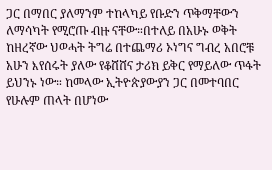ጋር በማበር ያለማንም ተከላካይ የቡድን ጥቅማቸውን ለማሳካት የሚሮጡ ብዙ ናቸው።በተለይ በአሁኑ ወቅት ከዘረኛው ህወሓት ትግሬ በተጨማሪ ኦነግና ግብረ አበሮቹ አሁን እየሰሩት ያለው የቆሸሸና ታሪክ ይቅር የማይለው ጥፋት ይህንኑ ነው። ከመላው ኢትዮጵያውያን ጋር በመተባበር የሁሉም ጠላት በሆነው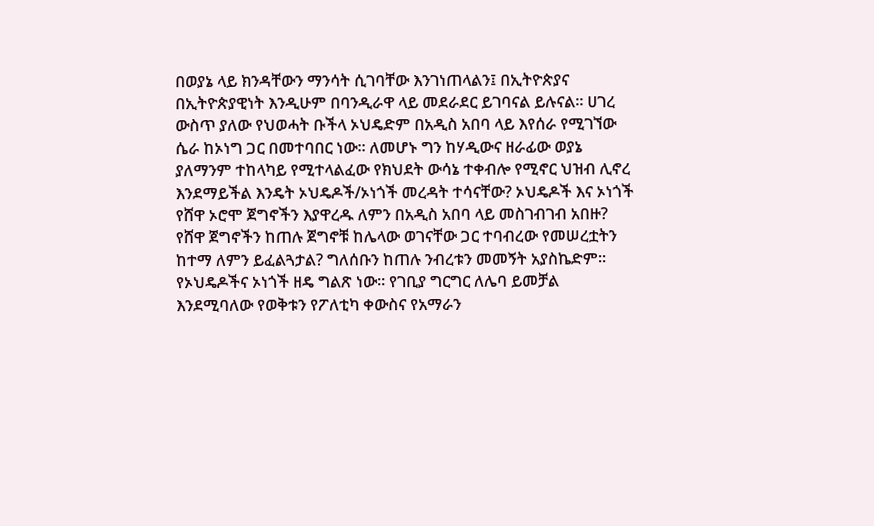በወያኔ ላይ ክንዳቸውን ማንሳት ሲገባቸው እንገነጠላልን፤ በኢትዮጵያና በኢትዮጵያዊነት እንዲሁም በባንዲራዋ ላይ መደራደር ይገባናል ይሉናል። ሀገረ ውስጥ ያለው የህወሓት ቡችላ ኦህዴድም በአዲስ አበባ ላይ እየሰራ የሚገኘው ሴራ ከኦነግ ጋር በመተባበር ነው። ለመሆኑ ግን ከሃዲውና ዘራፊው ወያኔ ያለማንም ተከላካይ የሚተላልፈው የክህደት ውሳኔ ተቀብሎ የሚኖር ህዝብ ሊኖረ እንደማይችል እንዴት ኦህዴዶች/ኦነጎች መረዳት ተሳናቸው? ኦህዴዶች እና ኦነጎች የሸዋ ኦሮሞ ጀግኖችን እያዋረዱ ለምን በአዲስ አበባ ላይ መስገብገብ አበዙ? የሸዋ ጀግኖችን ከጠሉ ጀግኖቹ ከሌላው ወገናቸው ጋር ተባብረው የመሠረቷትን ከተማ ለምን ይፈልጓታል? ግለሰቡን ከጠሉ ንብረቱን መመኝት አያስኬድም። የኦህዴዶችና ኦነጎች ዘዴ ግልጽ ነው። የገቢያ ግርግር ለሌባ ይመቻል እንደሚባለው የወቅቱን የፖለቲካ ቀውስና የአማራን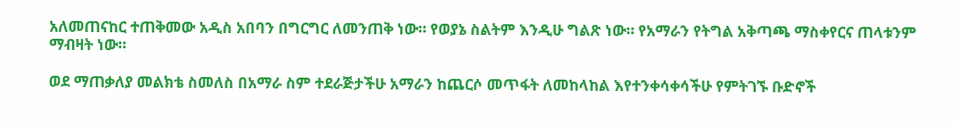አለመጠናከር ተጠቅመው አዲስ አበባን በግርግር ለመንጠቅ ነው። የወያኔ ስልትም እንዲሁ ግልጽ ነው። የአማራን የትግል አቅጣጫ ማስቀየርና ጠላቱንም ማብዛት ነው።

ወደ ማጠቃለያ መልክቴ ስመለስ በአማራ ስም ተደራጅታችሁ አማራን ከጨርሶ መጥፋት ለመከላከል እየተንቀሳቀሳችሁ የምትገኙ ቡድኖች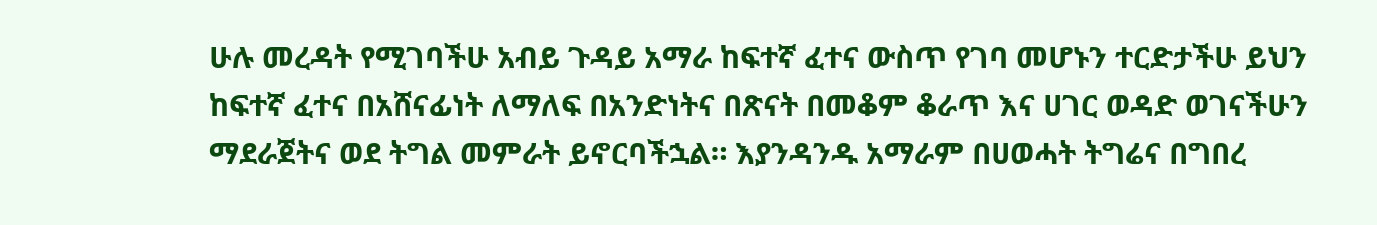ሁሉ መረዳት የሚገባችሁ አብይ ጉዳይ አማራ ከፍተኛ ፈተና ውስጥ የገባ መሆኑን ተርድታችሁ ይህን ከፍተኛ ፈተና በአሸናፊነት ለማለፍ በአንድነትና በጽናት በመቆም ቆራጥ እና ሀገር ወዳድ ወገናችሁን ማደራጀትና ወደ ትግል መምራት ይኖርባችኋል። እያንዳንዱ አማራም በሀወሓት ትግሬና በግበረ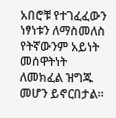አበሮቹ የተገፈፈውን ነፃነቱን ለማስመለስ የትኛውንም አይነት መሰዋትነት ለመክፈል ዝግጁ መሆን ይኖርበታል።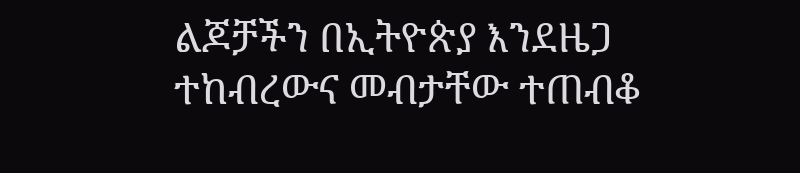ልጆቻችን በኢትዮጵያ እንደዜጋ ተከብረውና መብታቸው ተጠብቆ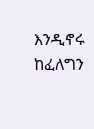እንዲኖሩ ከፈለግን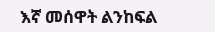እኛ መሰዋት ልንከፍል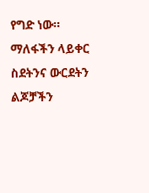የግድ ነው። ማለፋችን ላይቀር ስደትንና ውርደትን ልጆቻችን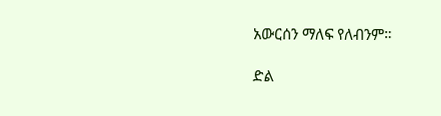አውርሰን ማለፍ የለብንም።

ድል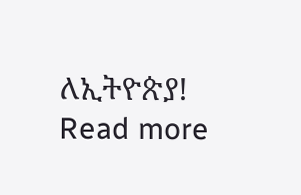ለኢትዮጵያ!
Read more